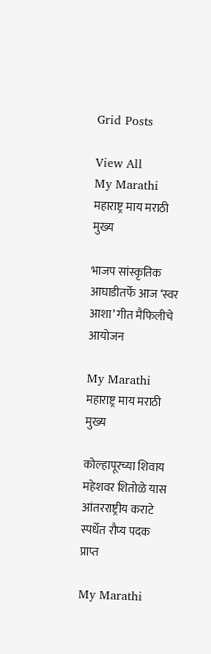Grid Posts

View All
My Marathi महाराष्ट्र माय मराठी मुख्य

भाजप सांस्कृतिक आघाडीतर्फे आज ‘स्वर आशा’ गीत मैफिलीचे आयोजन

My Marathi महाराष्ट्र माय मराठी मुख्य

कोल्हापूरच्या शिवाय महेशवर शितोळे यास आंतरराष्ट्रीय कराटे स्पर्धेत रौप्य पदक प्राप्त

My Marathi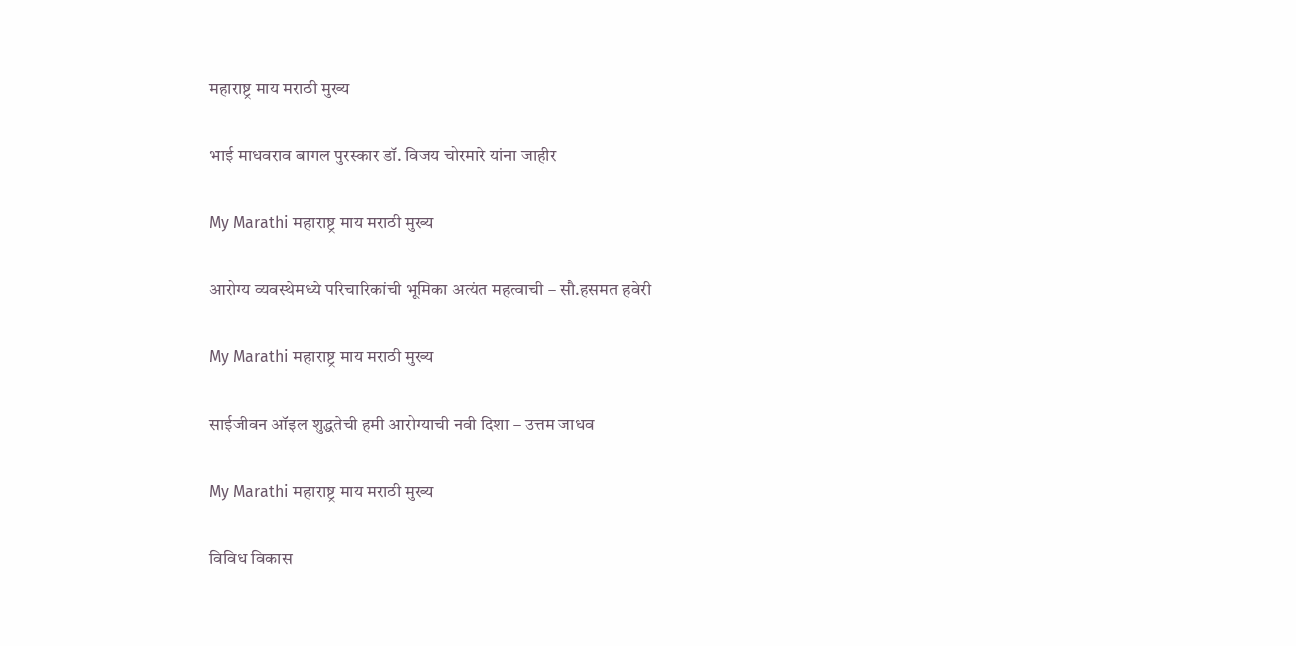महाराष्ट्र माय मराठी मुख्य

भाई माधवराव बागल पुरस्कार डॉ. विजय चोरमारे यांना जाहीर

My Marathi महाराष्ट्र माय मराठी मुख्य

आरोग्य व्यवस्थेमध्ये परिचारिकांची भूमिका अत्यंत महत्वाची – सौ.हसमत हवेरी

My Marathi महाराष्ट्र माय मराठी मुख्य

साईजीवन ऑइल शुद्धतेची हमी आरोग्याची नवी दिशा – उत्तम जाधव

My Marathi महाराष्ट्र माय मराठी मुख्य

विविध विकास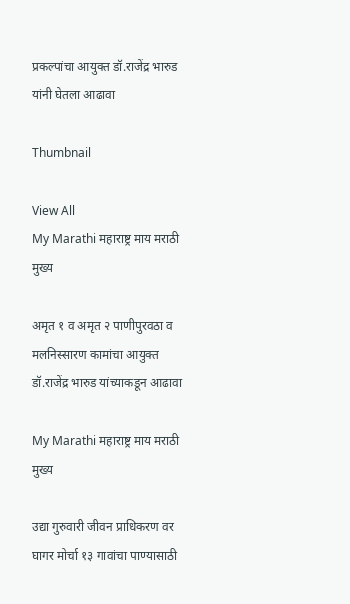प्रकल्पांचा आयुक्त डॉ.राजेंद्र भारुड यांनी घेतला आढावा

Thumbnail

View All
My Marathi महाराष्ट्र माय मराठी मुख्य

अमृत १ व अमृत २ पाणीपुरवठा व मलनिस्सारण कामांचा आयुक्त डॉ.राजेंद्र भारुड यांच्याकडून आढावा

My Marathi महाराष्ट्र माय मराठी मुख्य

उद्या गुरुवारी जीवन प्राधिकरण वर घागर मोर्चा १३ गावांचा पाण्यासाठी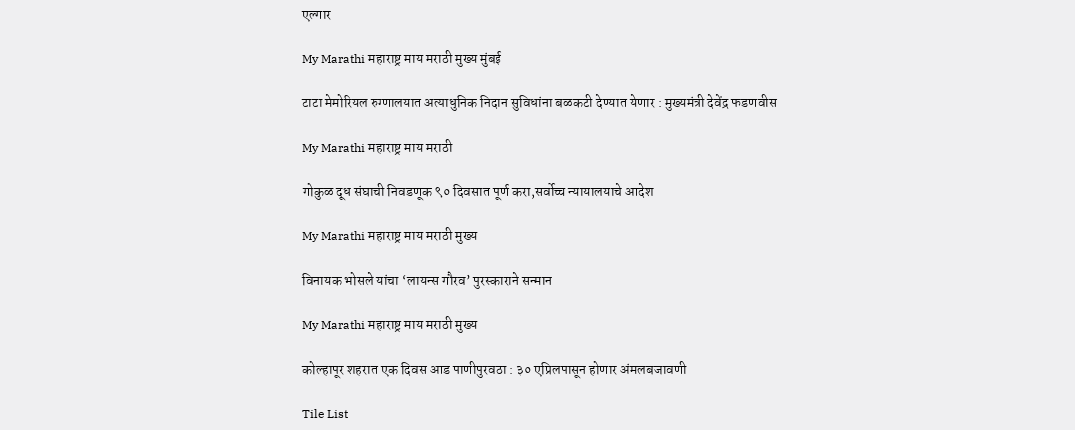एल्गार

My Marathi महाराष्ट्र माय मराठी मुख्य मुंबई

टाटा मेमोरियल रुग्णालयात अत्याधुनिक निदान सुविधांना बळकटी देण्यात येणार : मुख्यमंत्री देवेंद्र फडणवीस

My Marathi महाराष्ट्र माय मराठी

गोकुळ दूध संघाची निवडणूक ९० दिवसात पूर्ण करा,सर्वोच्च न्यायालयाचे आदेश

My Marathi महाराष्ट्र माय मराठी मुख्य

विनायक भोसले यांचा ‘लायन्स गौरव’ पुरस्काराने सन्मान

My Marathi महाराष्ट्र माय मराठी मुख्य

कोल्हापूर शहरात एक दिवस आड पाणीपुरवठा : ३० एप्रिलपासून होणार अंमलबजावणी

Tile List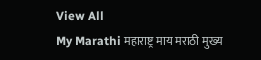View All
My Marathi महाराष्ट्र माय मराठी मुख्य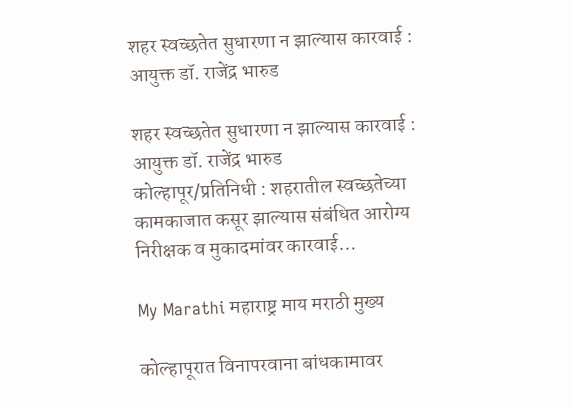शहर स्वच्छतेत सुधारणा न झाल्यास कारवाई : आयुक्त डॉ. राजेंद्र भारुड

शहर स्वच्छतेत सुधारणा न झाल्यास कारवाई : आयुक्त डॉ. राजेंद्र भारुड   कोल्हापूर/प्रतिनिधी : शहरातील स्वच्छतेच्या कामकाजात कसूर झाल्यास संबंधित आरोग्य निरीक्षक व मुकादमांवर कारवाई…

My Marathi महाराष्ट्र माय मराठी मुख्य

कोल्हापूरात विनापरवाना बांधकामावर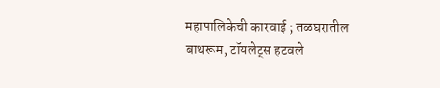महापालिकेची कारवाई ; तळघरातील बाथरूम, टॉयलेट्स हटवले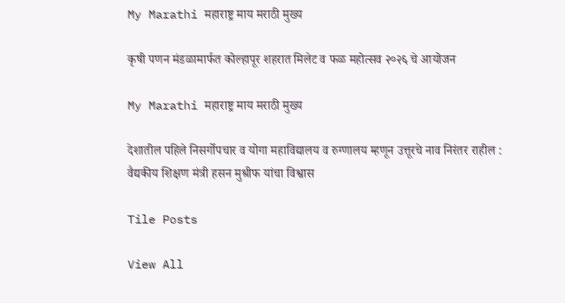My Marathi महाराष्ट्र माय मराठी मुख्य

कृषी पणन मंडळामार्फत कोल्हापूर शहरात मिलेट व फळ महोत्सव २०२६ चे आयोजन

My Marathi महाराष्ट्र माय मराठी मुख्य

देशातील पहिले निसर्गोपचार व योगा महाविद्यालय व रुग्णालय म्हणून उत्तूरचे नाव निरंतर राहील : वैद्यकीय शिक्षण मंत्री हसन मुश्रीफ यांचा विश्वास

Tile Posts

View All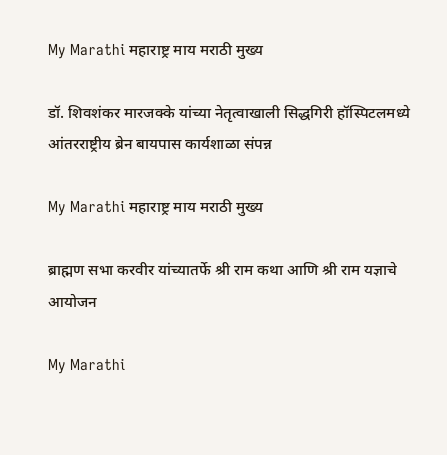My Marathi महाराष्ट्र माय मराठी मुख्य

डॉ. शिवशंकर मारजक्के यांच्या नेतृत्वाखाली सिद्धगिरी हॉस्पिटलमध्ये आंतरराष्ट्रीय ब्रेन बायपास कार्यशाळा संपन्न

My Marathi महाराष्ट्र माय मराठी मुख्य

ब्राह्मण सभा करवीर यांच्यातर्फे श्री राम कथा आणि श्री राम यज्ञाचे आयोजन

My Marathi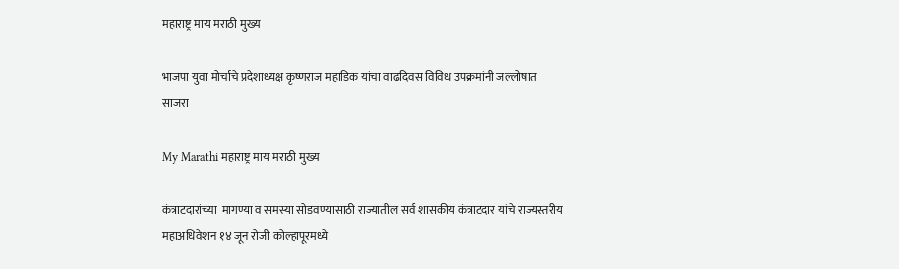महाराष्ट्र माय मराठी मुख्य

भाजपा युवा मोर्चाचे प्रदेशाध्यक्ष कृष्णराज महाडिक यांचा वाढदिवस विविध उपक्रमांनी जल्लोषात साजरा

My Marathi महाराष्ट्र माय मराठी मुख्य

कंत्राटदारांच्या  मागण्या व समस्या सोडवण्यासाठी राज्यातील सर्व शासकीय कंत्राटदार यांचे राज्यस्तरीय महाअधिवेशन १४ जून रोजी कोल्हापूरमध्ये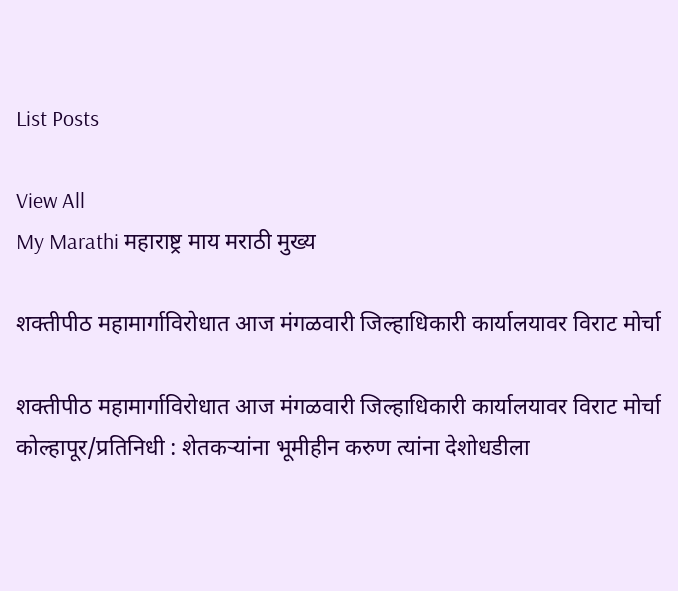List Posts

View All
My Marathi महाराष्ट्र माय मराठी मुख्य

शक्तीपीठ महामार्गाविरोधात आज मंगळवारी जिल्हाधिकारी कार्यालयावर विराट मोर्चा

शक्तीपीठ महामार्गाविरोधात आज मंगळवारी जिल्हाधिकारी कार्यालयावर विराट मोर्चा   कोल्हापूर/प्रतिनिधी : शेतकऱ्यांना भूमीहीन करुण त्यांना देशोधडीला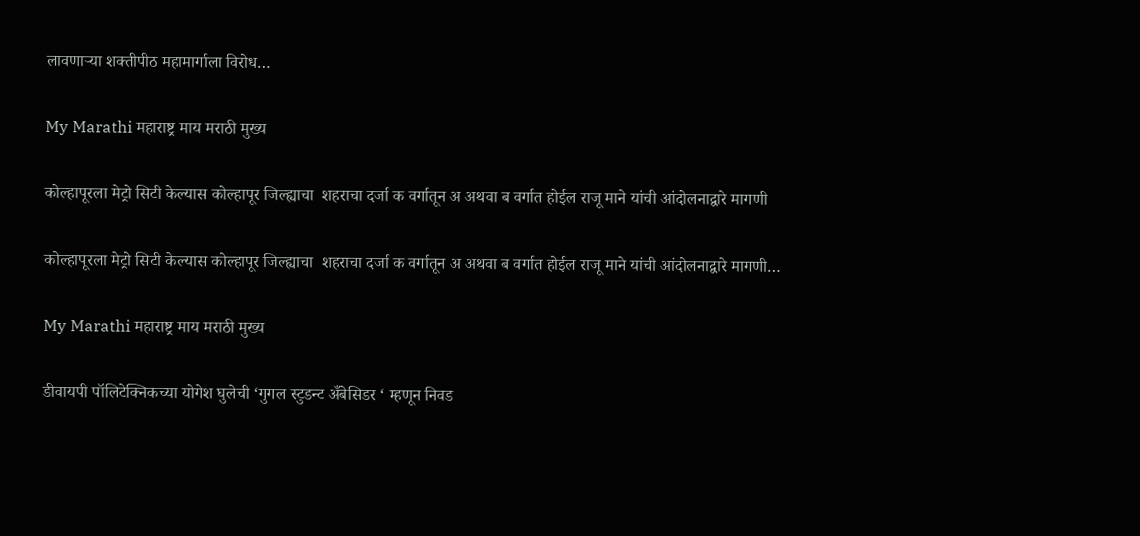लावणाऱ्या शक्तीपीठ महामार्गाला विरोध…

My Marathi महाराष्ट्र माय मराठी मुख्य

कोल्हापूरला मेट्रो सिटी केल्यास कोल्हापूर जिल्ह्याचा  शहराचा दर्जा क वर्गातून अ अथवा ब वर्गात होईल राजू माने यांची आंदोलनाद्वारे मागणी

कोल्हापूरला मेट्रो सिटी केल्यास कोल्हापूर जिल्ह्याचा  शहराचा दर्जा क वर्गातून अ अथवा ब वर्गात होईल राजू माने यांची आंदोलनाद्वारे मागणी…

My Marathi महाराष्ट्र माय मराठी मुख्य

डीवायपी पॉलिटेक्निकच्या योगेश घुलेची ‘गुगल स्टुडन्ट अँबेसिडर ‘ म्हणून निवड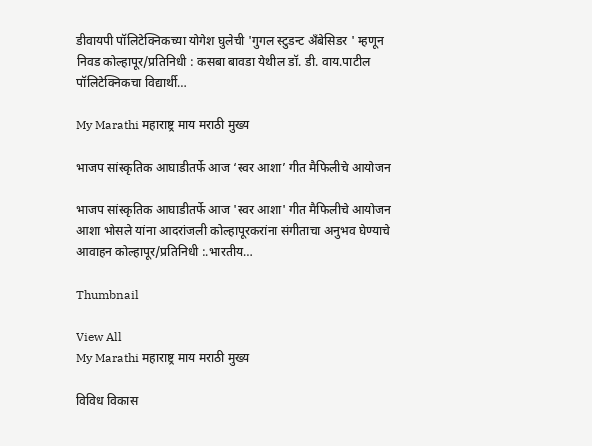डीवायपी पॉलिटेक्निकच्या योगेश घुलेची 'गुगल स्टुडन्ट अँबेसिडर ' म्हणून निवड कोल्हापूर/प्रतिनिधी : कसबा बावडा येथील डॉ. डी. वाय.पाटील पॉलिटेक्निकचा विद्यार्थी…

My Marathi महाराष्ट्र माय मराठी मुख्य

भाजप सांस्कृतिक आघाडीतर्फे आज ‘स्वर आशा’ गीत मैफिलीचे आयोजन

भाजप सांस्कृतिक आघाडीतर्फे आज 'स्वर आशा' गीत मैफिलीचे आयोजन आशा भोसले यांना आदरांजली कोल्हापूरकरांना संगीताचा अनुभव घेण्याचे आवाहन कोल्हापूर/प्रतिनिधी :.भारतीय…

Thumbnail

View All
My Marathi महाराष्ट्र माय मराठी मुख्य

विविध विकास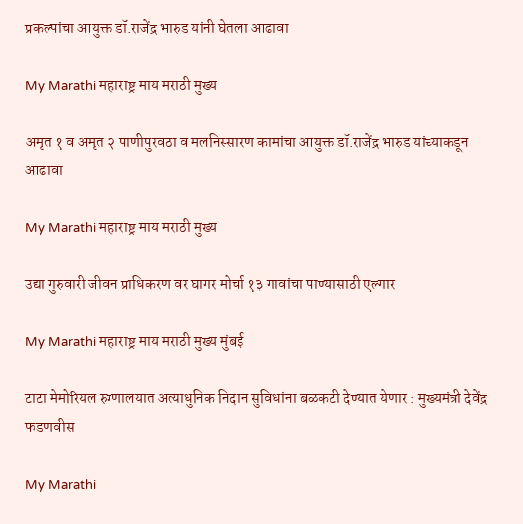प्रकल्पांचा आयुक्त डॉ.राजेंद्र भारुड यांनी घेतला आढावा

My Marathi महाराष्ट्र माय मराठी मुख्य

अमृत १ व अमृत २ पाणीपुरवठा व मलनिस्सारण कामांचा आयुक्त डॉ.राजेंद्र भारुड यांच्याकडून आढावा

My Marathi महाराष्ट्र माय मराठी मुख्य

उद्या गुरुवारी जीवन प्राधिकरण वर घागर मोर्चा १३ गावांचा पाण्यासाठी एल्गार

My Marathi महाराष्ट्र माय मराठी मुख्य मुंबई

टाटा मेमोरियल रुग्णालयात अत्याधुनिक निदान सुविधांना बळकटी देण्यात येणार : मुख्यमंत्री देवेंद्र फडणवीस

My Marathi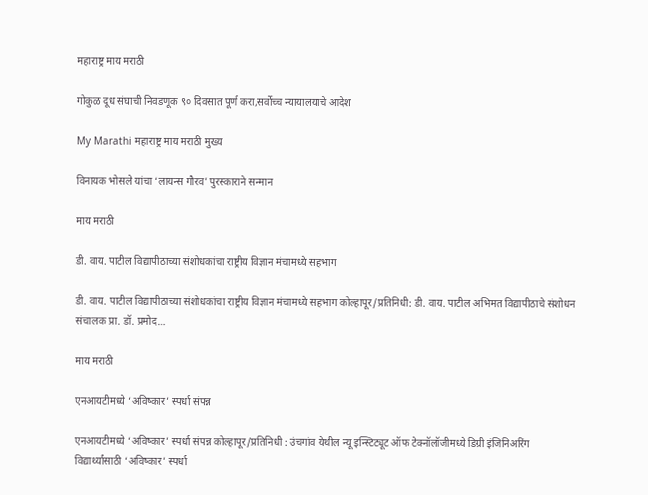महाराष्ट्र माय मराठी

गोकुळ दूध संघाची निवडणूक ९० दिवसात पूर्ण करा,सर्वोच्च न्यायालयाचे आदेश

My Marathi महाराष्ट्र माय मराठी मुख्य

विनायक भोसले यांचा ‘लायन्स गौरव’ पुरस्काराने सन्मान

माय मराठी

डी. वाय. पाटील विद्यापीठाच्या संशोधकांचा राष्ट्रीय विज्ञान मंचामध्ये सहभाग

डी. वाय. पाटील विद्यापीठाच्या संशोधकांचा राष्ट्रीय विज्ञान मंचामध्ये सहभाग कोल्हापूर/प्रतिनिधी: डी. वाय. पाटील अभिमत विद्यापीठाचे संशोधन संचालक प्रा. डॉ. प्रमोद…

माय मराठी

एनआयटीमध्ये ‘अविष्कार’ स्पर्धा संपन्न

एनआयटीमध्ये ‘अविष्कार’ स्पर्धा संपन्न कोल्हापूर/प्रतिनिधी : उंचगांव येथील न्यू इन्स्टिट्यूट ऑफ टेक्नॉलॉजीमध्ये डिग्री इंजिनिअरिंग विद्यार्थ्यांसाठी ‘अविष्कार’ स्पर्धा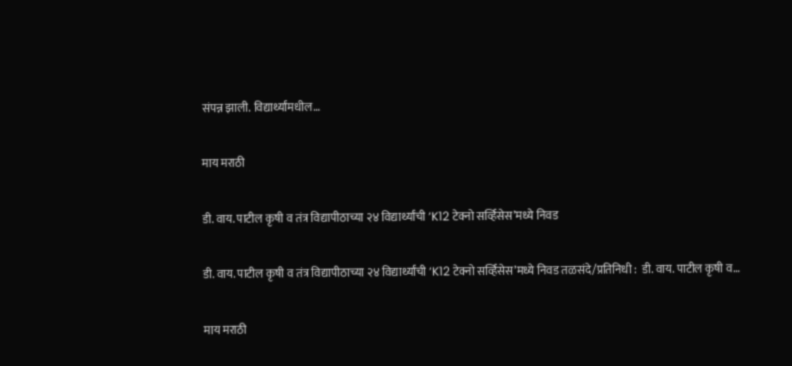संपन्न झाली. विद्यार्थ्यांमधील…

माय मराठी

डी. वाय. पाटील कृषी व तंत्र विद्यापीठाच्या २४ विद्यार्थ्यांची ‘K12 टेक्नो सर्व्हिसेस’मध्ये निवड

डी. वाय. पाटील कृषी व तंत्र विद्यापीठाच्या २४ विद्यार्थ्यांची ‘K12 टेक्नो सर्व्हिसेस’मध्ये निवड तळसंदे/प्रतिनिधी :  डी. वाय. पाटील कृषी व…

माय मराठी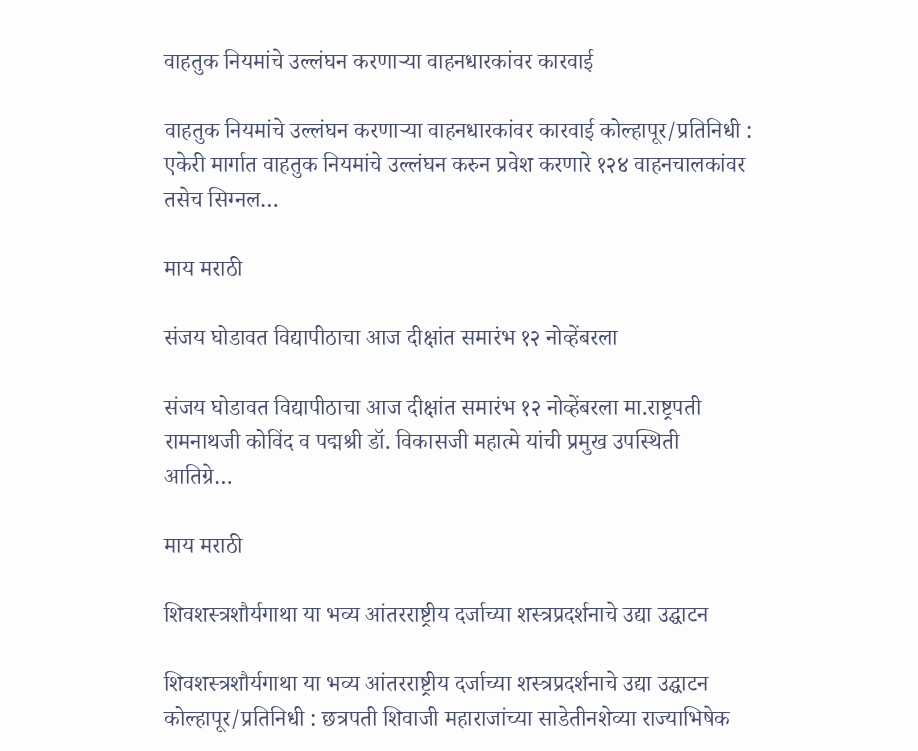वाहतुक नियमांचे उल्लंघन करणाऱ्या वाहनधारकांवर कारवाई

वाहतुक नियमांचे उल्लंघन करणाऱ्या वाहनधारकांवर कारवाई कोल्हापूर/प्रतिनिधी : एकेरी मार्गात वाहतुक नियमांचे उल्लंघन करुन प्रवेश करणारे १२४ वाहनचालकांवर तसेच सिग्नल…

माय मराठी

संजय घोडावत विद्यापीठाचा आज दीक्षांत समारंभ १२ नोव्हेंबरला

संजय घोडावत विद्यापीठाचा आज दीक्षांत समारंभ १२ नोव्हेंबरला मा.राष्ट्रपती रामनाथजी कोविंद व पद्मश्री डॉ. विकासजी महात्मे यांची प्रमुख उपस्थिती आतिग्रे…

माय मराठी

शिवशस्त्रशौर्यगाथा या भव्य आंतरराष्ट्रीय दर्जाच्या शस्त्रप्रदर्शनाचे उद्या उद्घाटन

शिवशस्त्रशौर्यगाथा या भव्य आंतरराष्ट्रीय दर्जाच्या शस्त्रप्रदर्शनाचे उद्या उद्घाटन   कोल्हापूर/प्रतिनिधी : छत्रपती शिवाजी महाराजांच्या साडेतीनशेव्या राज्याभिषेक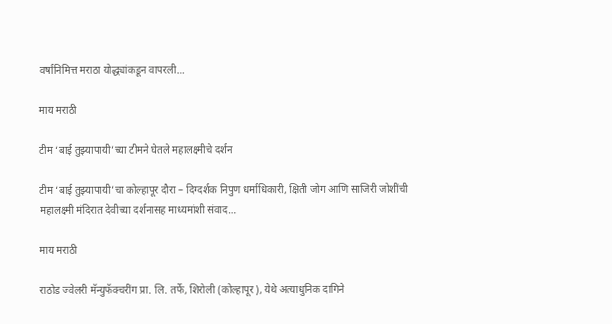वर्षानिमित्त मराठा योद्ध्यांकडून वापरली…

माय मराठी

टीम ‘बाई तुझ्यापायी’च्या टीमने घेतले महालक्ष्मीचे दर्शन

टीम ‘बाई तुझ्यापायी’चा कोल्हापूर दौरा – दिग्दर्शक निपुण धर्माधिकारी, क्षिती जोग आणि साजिरी जोशींची महालक्ष्मी मंदिरात देवीच्या दर्शनासह माध्यमांशी संवाद…

माय मराठी

राठोड ज्वेलरी मॅन्युफॅक्चरींग प्रा. लि. तर्फे, शिरोली (कोल्हापूर), येथे अत्याधुनिक दागिने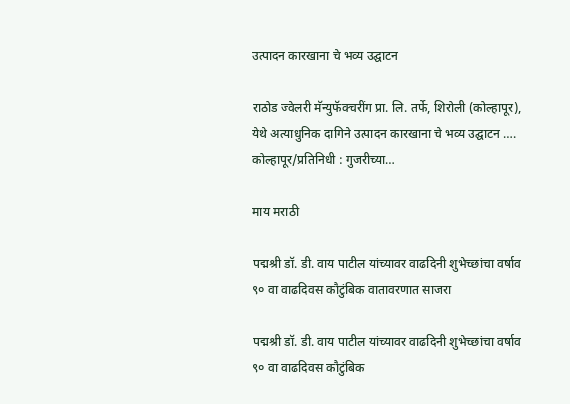उत्पादन कारखाना चे भव्य उद्घाटन

राठोड ज्वेलरी मॅन्युफॅक्चरींग प्रा. लि. तर्फे, शिरोली (कोल्हापूर), येथे अत्याधुनिक दागिने उत्पादन कारखाना चे भव्य उद्घाटन …. कोल्हापूर/प्रतिनिधी : गुजरीच्या…

माय मराठी

पद्मश्री डॉ. डी. वाय पाटील यांच्यावर वाढदिनी शुभेच्छांचा वर्षाव ९० वा वाढदिवस कौटुंबिक वातावरणात साजरा

पद्मश्री डॉ. डी. वाय पाटील यांच्यावर वाढदिनी शुभेच्छांचा वर्षाव ९० वा वाढदिवस कौटुंबिक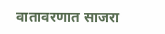वातावरणात साजरा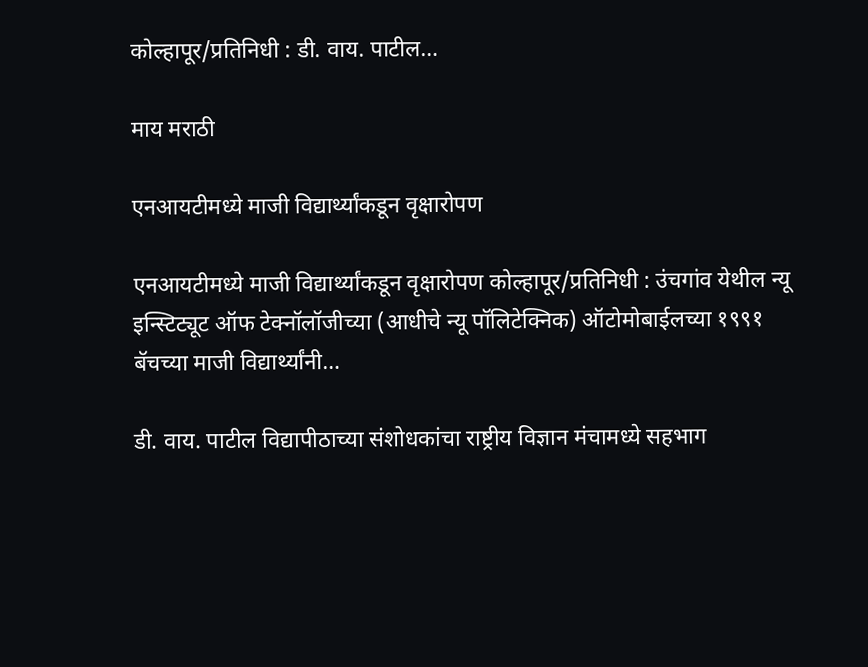कोल्हापूर/प्रतिनिधी : डी. वाय. पाटील…

माय मराठी

एनआयटीमध्ये माजी विद्यार्थ्यांकडून वृक्षारोपण

एनआयटीमध्ये माजी विद्यार्थ्यांकडून वृक्षारोपण कोल्हापूर/प्रतिनिधी : उंचगांव येथील न्यू इन्स्टिट्यूट ऑफ टेक्नॉलॉजीच्या (आधीचे न्यू पॉलिटेक्निक) ऑटोमोबाईलच्या १९९१ बॅचच्या माजी विद्यार्थ्यांनी…

डी. वाय. पाटील विद्यापीठाच्या संशोधकांचा राष्ट्रीय विज्ञान मंचामध्ये सहभाग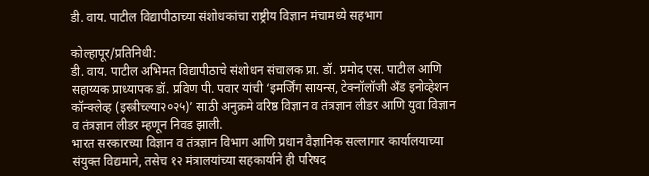डी. वाय. पाटील विद्यापीठाच्या संशोधकांचा राष्ट्रीय विज्ञान मंचामध्ये सहभाग

कोल्हापूर/प्रतिनिधी:
डी. वाय. पाटील अभिमत विद्यापीठाचे संशोधन संचालक प्रा. डॉ. प्रमोद एस. पाटील आणि सहाय्यक प्राध्यापक डॉ. प्रविण पी. पवार यांची ‘इमर्जिंग सायन्स, टेक्नॉलॉजी अँड इनोव्हेशन कॉन्क्लेव्ह (इस्त्रीच्ल्या२०२५)’ साठी अनुक्रमे वरिष्ठ विज्ञान व तंत्रज्ञान लीडर आणि युवा विज्ञान व तंत्रज्ञान लीडर म्हणून निवड झाली.
भारत सरकारच्या विज्ञान व तंत्रज्ञान विभाग आणि प्रधान वैज्ञानिक सल्लागार कार्यालयाच्या संयुक्त विद्यमाने, तसेच १२ मंत्रालयांच्या सहकार्याने ही परिषद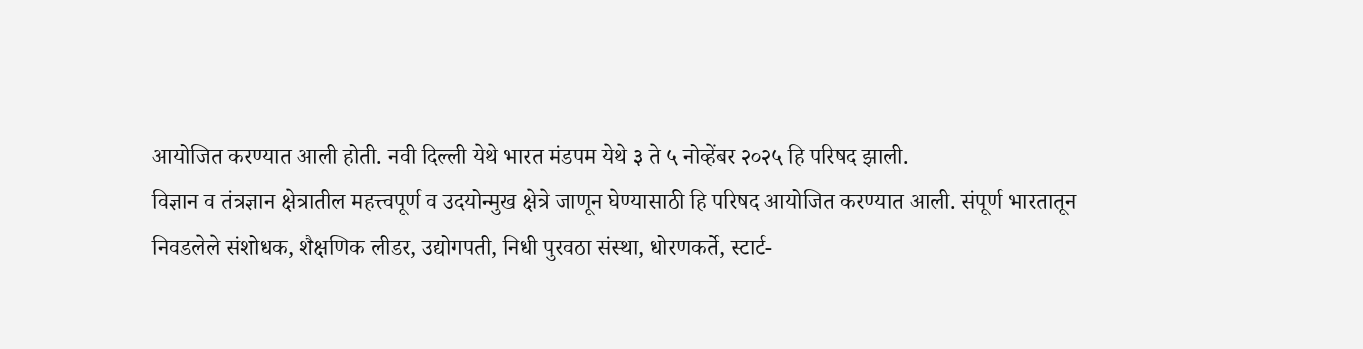आयोजित करण्यात आली होती. नवी दिल्ली येथे भारत मंडपम येथे ३ ते ५ नोव्हेंबर २०२५ हि परिषद झाली.
विज्ञान व तंत्रज्ञान क्षेत्रातील महत्त्वपूर्ण व उदयोन्मुख क्षेत्रे जाणून घेण्यासाठी हि परिषद आयोजित करण्यात आली. संपूर्ण भारतातून निवडलेले संशोधक, शैक्षणिक लीडर, उद्योगपती, निधी पुरवठा संस्था, धोरणकर्ते, स्टार्ट-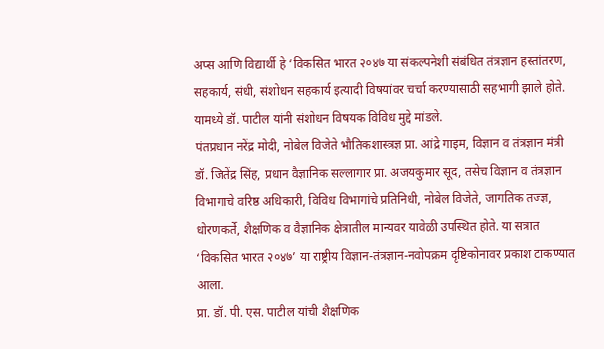अप्स आणि विद्यार्थी हे ‘विकसित भारत २०४७ या संकल्पनेशी संबंधित तंत्रज्ञान हस्तांतरण, सहकार्य, संधी, संशोधन सहकार्य इत्यादी विषयांवर चर्चा करण्यासाठी सहभागी झाले होते. यामध्ये डॉ. पाटील यांनी संशोधन विषयक विविध मुद्दे मांडले.
पंतप्रधान नरेंद्र मोदी, नोबेल विजेते भौतिकशास्त्रज्ञ प्रा. आंद्रे गाइम, विज्ञान व तंत्रज्ञान मंत्री डॉ. जितेंद्र सिंह, प्रधान वैज्ञानिक सल्लागार प्रा. अजयकुमार सूद, तसेच विज्ञान व तंत्रज्ञान विभागाचे वरिष्ठ अधिकारी, विविध विभागांचे प्रतिनिधी, नोबेल विजेते, जागतिक तज्ज्ञ, धोरणकर्ते, शैक्षणिक व वैज्ञानिक क्षेत्रातील मान्यवर यावेळी उपस्थित होते. या सत्रात ‘विकसित भारत २०४७’ या राष्ट्रीय विज्ञान-तंत्रज्ञान-नवोपक्रम दृष्टिकोनावर प्रकाश टाकण्यात आला.
प्रा. डॉ. पी. एस. पाटील यांची शैक्षणिक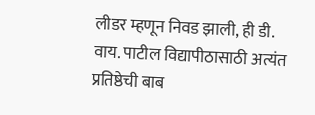लीडर म्हणून निवड झाली, ही डी. वाय. पाटील विद्यापीठासाठी अत्यंत प्रतिष्ठेची बाब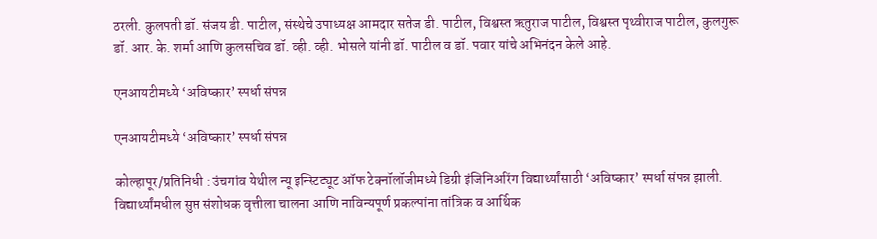ठरली. कुलपती डॉ. संजय डी. पाटील, संस्थेचे उपाध्यक्ष आमदार सतेज डी. पाटील, विश्वस्त ऋतुराज पाटील, विश्वस्त पृथ्वीराज पाटील, कुलगुरू डॉ. आर. के. शर्मा आणि कुलसचिव डॉ. व्ही. व्ही. भोसले यांनी डॉ. पाटील व डॉ. पवार यांचे अभिनंदन केले आहे.

एनआयटीमध्ये ‘अविष्कार’ स्पर्धा संपन्न

एनआयटीमध्ये ‘अविष्कार’ स्पर्धा संपन्न

कोल्हापूर/प्रतिनिधी : उंचगांव येथील न्यू इन्स्टिट्यूट ऑफ टेक्नॉलॉजीमध्ये डिग्री इंजिनिअरिंग विद्यार्थ्यांसाठी ‘अविष्कार’ स्पर्धा संपन्न झाली. विद्यार्थ्यांमधील सुप्त संशोधक वृत्तीला चालना आणि नाविन्यपूर्ण प्रकल्पांना तांत्रिक व आर्थिक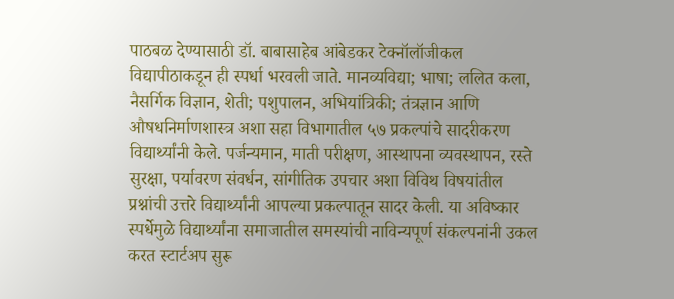पाठबळ देण्यासाठी डॉ. बाबासाहेब आंबेडकर टेक्नॉलॉजीकल विद्यापीठाकडून ही स्पर्धा भरवली जाते. मानव्यविद्या; भाषा; ललित कला, नैसर्गिक विज्ञान, शेती; पशुपालन, अभियांत्रिकी; तंत्रज्ञान आणि औषधनिर्माणशास्त्र अशा सहा विभागातील ५७ प्रकल्पांचे सादरीकरण विद्यार्थ्यांनी केले. पर्जन्यमान, माती परीक्षण, आस्थापना व्यवस्थापन, रस्ते सुरक्षा, पर्यावरण संवर्धन, सांगीतिक उपचार अशा विविथ विषयांतील प्रश्नांची उत्तरे विद्यार्थ्यांनी आपल्या प्रकल्पातून सादर केली. या अविष्कार स्पर्धेमुळे विद्यार्थ्यांना समाजातील समस्यांची नाविन्यपूर्ण संकल्पनांनी उकल करत स्टार्टअप सुरू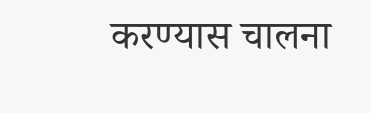करण्यास चालना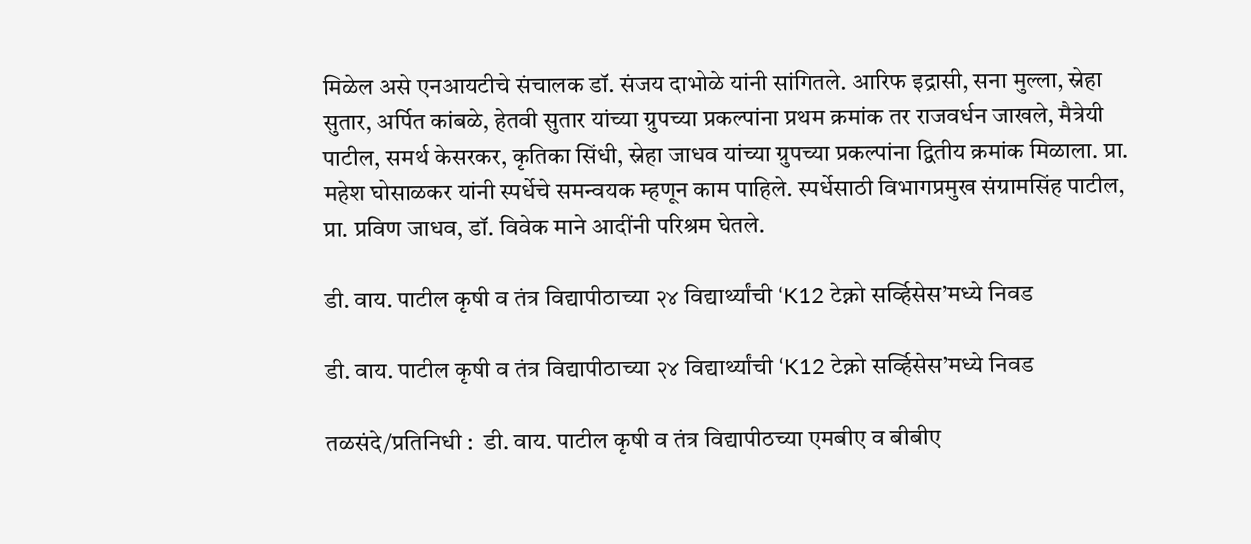मिळेल असे एनआयटीचे संचालक डॉ. संजय दाभोळे यांनी सांगितले. आरिफ इद्रासी, सना मुल्ला, स्नेहा सुतार, अर्पित कांबळे, हेतवी सुतार यांच्या ग्रुपच्या प्रकल्पांना प्रथम क्रमांक तर राजवर्धन जाखले, मैत्रेयी पाटील, समर्थ केसरकर, कृतिका सिंधी, स्नेहा जाधव यांच्या ग्रुपच्या प्रकल्पांना द्वितीय क्रमांक मिळाला. प्रा. महेश घोसाळकर यांनी स्पर्धेचे समन्वयक म्हणून काम पाहिले. स्पर्धेसाठी विभागप्रमुख संग्रामसिंह पाटील, प्रा. प्रविण जाधव, डॉ. विवेक माने आदींनी परिश्रम घेतले.

डी. वाय. पाटील कृषी व तंत्र विद्यापीठाच्या २४ विद्यार्थ्यांची ‘K12 टेक्नो सर्व्हिसेस’मध्ये निवड

डी. वाय. पाटील कृषी व तंत्र विद्यापीठाच्या २४ विद्यार्थ्यांची ‘K12 टेक्नो सर्व्हिसेस’मध्ये निवड

तळसंदे/प्रतिनिधी :  डी. वाय. पाटील कृषी व तंत्र विद्यापीठच्या एमबीए व बीबीए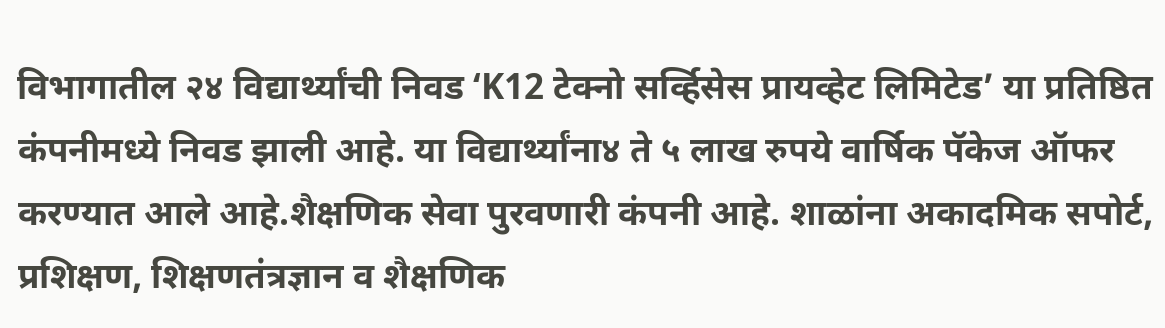विभागातील २४ विद्यार्थ्यांची निवड ‘K12 टेक्नो सर्व्हिसेस प्रायव्हेट लिमिटेड’ या प्रतिष्ठित कंपनीमध्ये निवड झाली आहे. या विद्यार्थ्यांना४ ते ५ लाख रुपये वार्षिक पॅकेज ऑफर करण्यात आले आहे.शैक्षणिक सेवा पुरवणारी कंपनी आहे. शाळांना अकादमिक सपोर्ट, प्रशिक्षण, शिक्षणतंत्रज्ञान व शैक्षणिक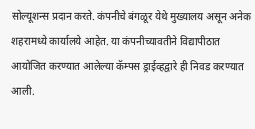सोल्यूशन्स प्रदान करते. कंपनीचे बंगळूर येथे मुख्यालय असून अनेक शहरामध्ये कार्यालये आहेत. या कंपनीच्यावतीने विद्यापीठात आयोजित करण्यात आलेल्या कॅम्पस ड्राईव्हद्वारे ही निवड करण्यात आली.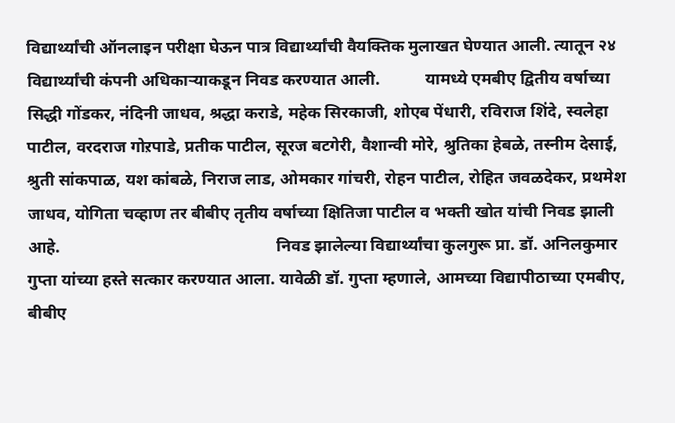विद्यार्थ्यांची ऑनलाइन परीक्षा घेऊन पात्र विद्यार्थ्यांची वैयक्तिक मुलाखत घेण्यात आली. त्यातून २४ विद्यार्थ्यांची कंपनी अधिकाऱ्याकडून निवड करण्यात आली.           यामध्ये एमबीए द्वितीय वर्षाच्या सिद्धी गोंडकर, नंदिनी जाधव, श्रद्धा कराडे, महेक सिरकाजी, शोएब पेंधारी, रविराज शिंदे, स्वलेहा पाटील, वरदराज गोऱपाडे, प्रतीक पाटील, सूरज बटगेरी, वैशान्वी मोरे, श्रुतिका हेबळे, तस्नीम देसाई, श्रुती सांकपाळ, यश कांबळे, निराज लाड, ओमकार गांचरी, रोहन पाटील, रोहित जवळदेकर, प्रथमेश जाधव, योगिता चव्हाण तर बीबीए तृतीय वर्षाच्या क्षितिजा पाटील व भक्ती खोत यांची निवड झाली आहे.                                                    निवड झालेल्या विद्यार्थ्यांचा कुलगुरू प्रा. डॉ. अनिलकुमार गुप्ता यांच्या हस्ते सत्कार करण्यात आला. यावेळी डॉ. गुप्ता म्हणाले, आमच्या विद्यापीठाच्या एमबीए, बीबीए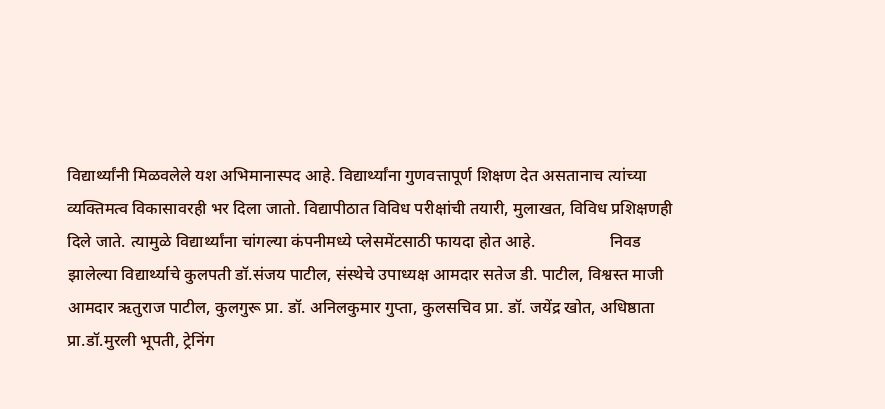विद्यार्थ्यांनी मिळवलेले यश अभिमानास्पद आहे. विद्यार्थ्यांना गुणवत्तापूर्ण शिक्षण देत असतानाच त्यांच्या व्यक्तिमत्व विकासावरही भर दिला जातो. विद्यापीठात विविध परीक्षांची तयारी, मुलाखत, विविध प्रशिक्षणही दिले जाते. त्यामुळे विद्यार्थ्यांना चांगल्या कंपनीमध्ये प्लेसमेंटसाठी फायदा होत आहे.                  निवड झालेल्या विद्यार्थ्याचे कुलपती डॉ.संजय पाटील, संस्थेचे उपाध्यक्ष आमदार सतेज डी. पाटील, विश्वस्त माजी आमदार ऋतुराज पाटील, कुलगुरू प्रा. डॉ. अनिलकुमार गुप्ता, कुलसचिव प्रा. डॉ. जयेंद्र खोत, अधिष्ठाता प्रा.डॉ.मुरली भूपती, ट्रेनिंग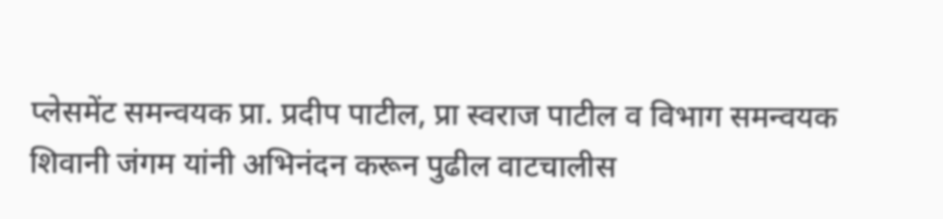प्लेसमेंट समन्वयक प्रा. प्रदीप पाटील, प्रा स्वराज पाटील व विभाग समन्वयक शिवानी जंगम यांनी अभिनंदन करून पुढील वाटचालीस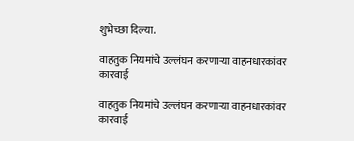शुभेच्छा दिल्या.

वाहतुक नियमांचे उल्लंघन करणाऱ्या वाहनधारकांवर कारवाई

वाहतुक नियमांचे उल्लंघन करणाऱ्या वाहनधारकांवर कारवाई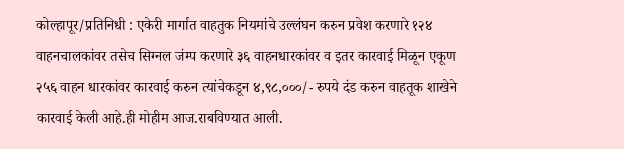कोल्हापूर/प्रतिनिधी : एकेरी मार्गात वाहतुक नियमांचे उल्लंघन करुन प्रवेश करणारे १२४ वाहनचालकांवर तसेच सिग्नल जंम्प करणारे ३६ वाहनधारकांवर व इतर कारवाई मिळून एकूण २५६ वाहन धारकांवर कारवाई करुन त्यांचेकडून ४,९८,०००/- रुपये दंड करुन वाहतूक शाखेने कारवाई केली आहे.ही मोहीम आज.राबविण्यात आली.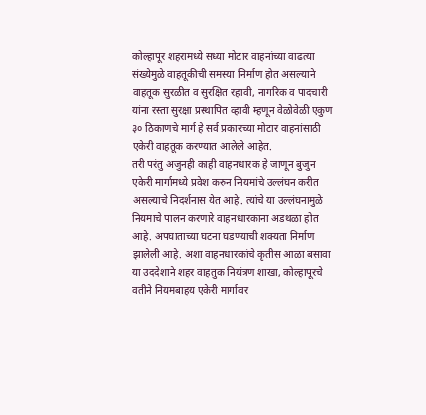कोल्हापूर शहरामध्ये सध्या मोटार वाहनांच्या वाढत्या संख्येमुळे वाहतूकीची समस्या निर्माण होत असल्याने वाहतूक सुरळीत व सुरक्षित रहावी, नागरिक व पादचारी यांना रस्ता सुरक्षा प्रस्थापित व्हावी म्हणून वेळोवेळी एकुण ३० ठिकाणचे मार्ग हे सर्व प्रकारच्या मोटार वाहनांसाठी एकेरी वाहतूक करण्यात आलेले आहेत.
तरी परंतु अजुनही काही वाहनधारक हे जाणून बुजुन एकेरी मार्गामध्ये प्रवेश करुन नियमांचे उल्लंघन करीत असल्याचे निदर्शनास येत आहे. त्यांचे या उल्लंघनामुळे नियमाचे पालन करणारे वाहनधारकाना अडथळा होत आहे. अपघाताच्या घटना घडण्याची शक्यता निर्माण झालेली आहे. अशा वाहनधारकांचे कृतीस आळा बसावा या उददेशाने शहर वाहतुक नियंत्रण शाखा, कोल्हापूरचे वतीने नियमबाहय एकेरी मार्गावर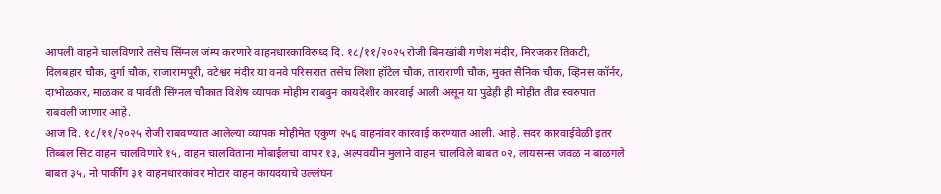आपली वाहने चालविणारे तसेच सिंग्नल जंम्प करणारे वाहनधारकाविरुध्द दि. १८/११/२०२५ रोजी बिनखांबी गणेश मंदीर, मिरजकर तिकटी, दिलबहार चौक, दुर्गा चौक, राजारामपूरी, वटेश्वर मंदीर या वनवे परिसरात तसेच लिशा हॉटेल चौक, ताराराणी चौक, मुक्त सैनिक चौक, व्हिनस कॉर्नर, दाभोळकर, माळकर व पार्वती सिंग्नल चौकात विशेष व्यापक मोहीम राबवुन कायदेशीर कारवाई आली असून या पुढेही ही मोहीत तीव्र स्वरुपात राबवली जाणार आहे.
आज दि. १८/११/२०२५ रोजी राबवण्यात आलेल्या व्यापक मोहीमेत एकुण २५६ वाहनांवर कारवाई करण्यात आली. आहे. सदर कारवाईवेळी इतर तिब्बल सिट वाहन चालविणारे १५, वाहन चालविताना मोबाईलचा वापर १३, अल्पवयीन मुलाने वाहन चालविले बाबत ०२, लायसन्स जवळ न बाळगले बाबत ३५, नो पार्कींग ३१ वाहनधारकांवर मोटार वाहन कायदयाचे उल्लंघन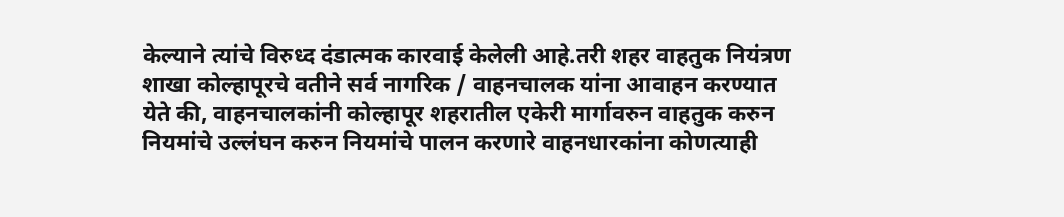केल्याने त्यांचे विरुध्द दंडात्मक कारवाई केलेली आहे.तरी शहर वाहतुक नियंत्रण शाखा कोल्हापूरचे वतीने सर्व नागरिक / वाहनचालक यांना आवाहन करण्यात येते की, वाहनचालकांनी कोल्हापूर शहरातील एकेरी मार्गावरुन वाहतुक करुन नियमांचे उल्लंघन करुन नियमांचे पालन करणारे वाहनधारकांना कोणत्याही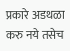प्रकारे अडथळा करु नये तसेच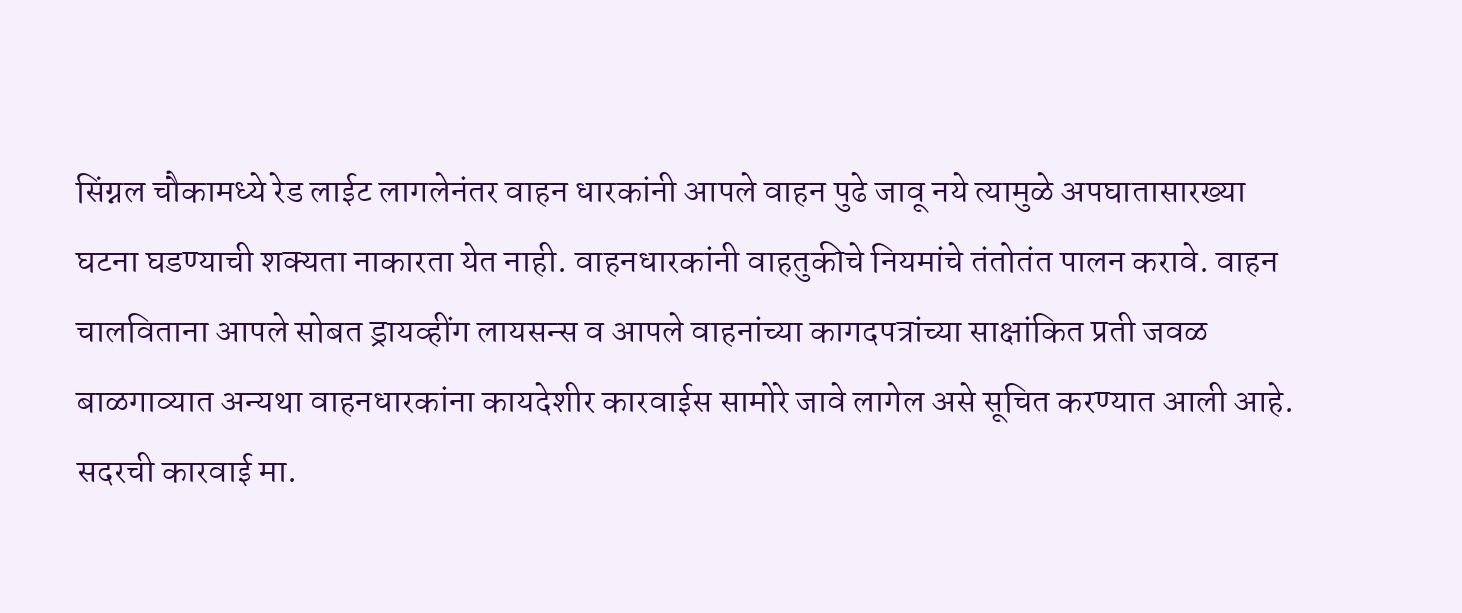सिंग्नल चौकामध्ये रेड लाईट लागलेनंतर वाहन धारकांनी आपले वाहन पुढे जावू नये त्यामुळे अपघातासारख्या घटना घडण्याची शक्यता नाकारता येत नाही. वाहनधारकांनी वाहतुकीचे नियमांचे तंतोतंत पालन करावे. वाहन चालविताना आपले सोबत ड्रायव्हींग लायसन्स व आपले वाहनांच्या कागदपत्रांच्या साक्षांकित प्रती जवळ बाळगाव्यात अन्यथा वाहनधारकांना कायदेशीर कारवाईस सामोरे जावे लागेल असे सूचित करण्यात आली आहे.
सदरची कारवाई मा.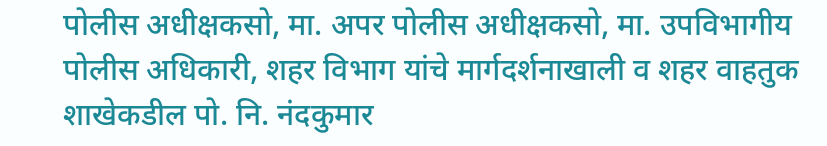पोलीस अधीक्षकसो, मा. अपर पोलीस अधीक्षकसो, मा. उपविभागीय पोलीस अधिकारी, शहर विभाग यांचे मार्गदर्शनाखाली व शहर वाहतुक शाखेकडील पो. नि. नंदकुमार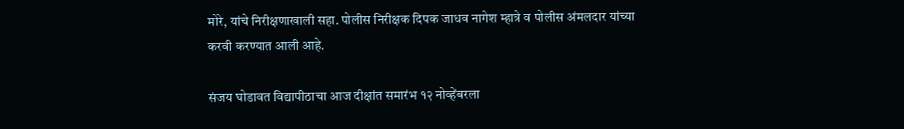मोरे, यांचे निरीक्षणाखाली सहा. पोलीस निरीक्षक दिपक जाधव नागेश म्हात्रे व पोलीस अंमलदार यांच्या करवी करण्यात आली आहे.

संजय घोडावत विद्यापीठाचा आज दीक्षांत समारंभ १२ नोव्हेंबरला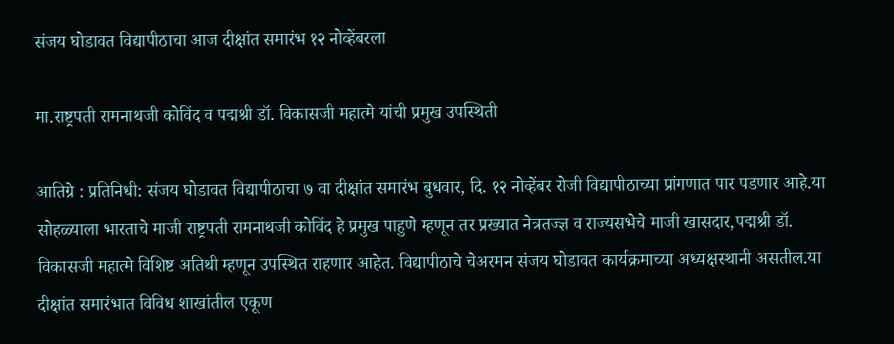संजय घोडावत विद्यापीठाचा आज दीक्षांत समारंभ १२ नोव्हेंबरला

मा.राष्ट्रपती रामनाथजी कोविंद व पद्मश्री डॉ. विकासजी महात्मे यांची प्रमुख उपस्थिती

आतिग्रे : प्रतिनिधी: संजय घोडावत विद्यापीठाचा ७ वा दीक्षांत समारंभ बुधवार, दि. १२ नोव्हेंबर रोजी विद्यापीठाच्या प्रांगणात पार पडणार आहे.या सोहळ्याला भारताचे माजी राष्ट्रपती रामनाथजी कोविंद हे प्रमुख पाहुणे म्हणून तर प्रख्यात नेत्रतज्ज्ञ व राज्यसभेचे माजी खासदार,पद्मश्री डॉ. विकासजी महात्मे विशिष्ट अतिथी म्हणून उपस्थित राहणार आहेत. विद्यापीठाचे चेअरमन संजय घोडावत कार्यक्रमाच्या अध्यक्षस्थानी असतील.या दीक्षांत समारंभात विविध शाखांतील एकूण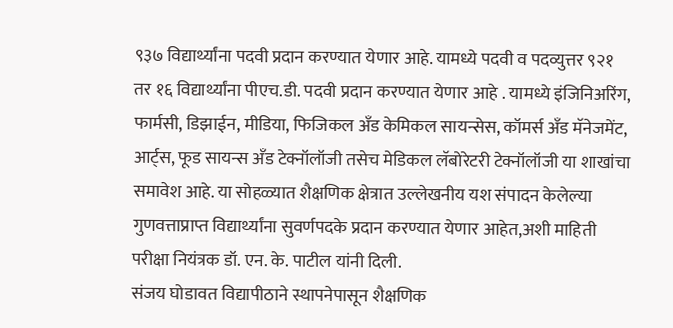९३७ विद्यार्थ्यांना पदवी प्रदान करण्यात येणार आहे. यामध्ये पदवी व पदव्युत्तर ९२१ तर १६ विद्यार्थ्यांना पीएच.डी. पदवी प्रदान करण्यात येणार आहे . यामध्ये इंजिनिअरिंग, फार्मसी, डिझाईन, मीडिया, फिजिकल अँड केमिकल सायन्सेस, कॉमर्स अँड मॅनेजमेंट, आर्ट्स, फूड सायन्स अँड टेक्नॉलॉजी तसेच मेडिकल लॅबोरेटरी टेक्नॉलॉजी या शाखांचा समावेश आहे. या सोहळ्यात शैक्षणिक क्षेत्रात उल्लेखनीय यश संपादन केलेल्या गुणवत्ताप्राप्त विद्यार्थ्यांना सुवर्णपदके प्रदान करण्यात येणार आहेत,अशी माहिती परीक्षा नियंत्रक डॉ. एन. के. पाटील यांनी दिली.
संजय घोडावत विद्यापीठाने स्थापनेपासून शैक्षणिक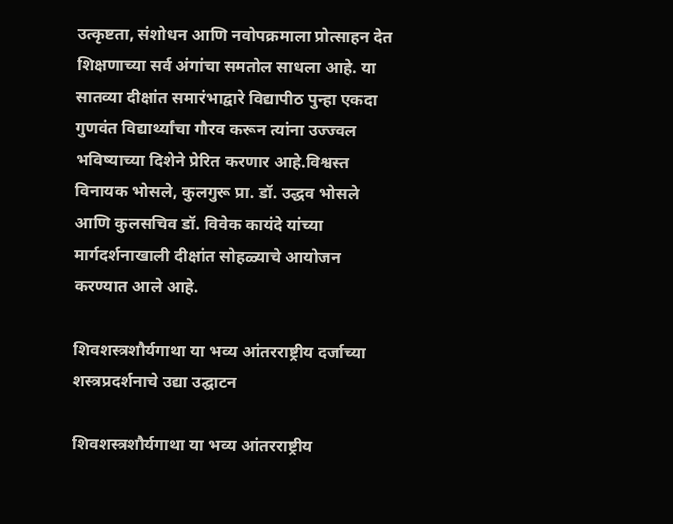उत्कृष्टता, संशोधन आणि नवोपक्रमाला प्रोत्साहन देत शिक्षणाच्या सर्व अंगांचा समतोल साधला आहे. या सातव्या दीक्षांत समारंभाद्वारे विद्यापीठ पुन्हा एकदा गुणवंत विद्यार्थ्यांचा गौरव करून त्यांना उज्ज्वल भविष्याच्या दिशेने प्रेरित करणार आहे.विश्वस्त विनायक भोसले, कुलगुरू प्रा. डॉ. उद्धव भोसले आणि कुलसचिव डॉ. विवेक कायंदे यांच्या मार्गदर्शनाखाली दीक्षांत सोहळ्याचे आयोजन करण्यात आले आहे.

शिवशस्त्रशौर्यगाथा या भव्य आंतरराष्ट्रीय दर्जाच्या शस्त्रप्रदर्शनाचे उद्या उद्घाटन

शिवशस्त्रशौर्यगाथा या भव्य आंतरराष्ट्रीय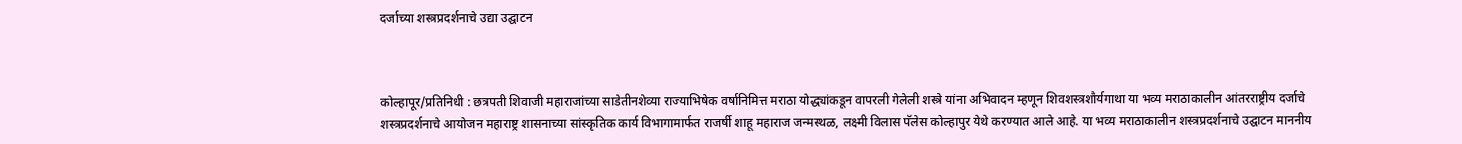दर्जाच्या शस्त्रप्रदर्शनाचे उद्या उद्घाटन



कोल्हापूर/प्रतिनिधी : छत्रपती शिवाजी महाराजांच्या साडेतीनशेव्या राज्याभिषेक वर्षानिमित्त मराठा योद्ध्यांकडून वापरली गेलेली शस्त्रे यांना अभिवादन म्हणून शिवशस्त्रशौर्यगाथा या भव्य मराठाकालीन आंतरराष्ट्रीय दर्जाचे शस्त्रप्रदर्शनाचे आयोजन महाराष्ट्र शासनाच्या सांस्कृतिक कार्य विभागामार्फत राजर्षी शाहू महाराज जन्मस्थळ, लक्ष्मी विलास पॅलेस कोल्हापुर येथे करण्यात आले आहे. या भव्य मराठाकालीन शस्त्रप्रदर्शनाचे उद्घाटन माननीय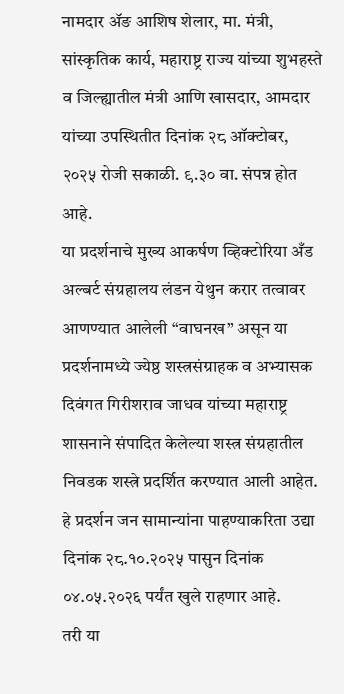नामदार ॲङ आशिष शेलार, मा. मंत्री, सांस्कृतिक कार्य, महाराष्ट्र राज्य यांच्या शुभहस्ते व जिल्ह्यातील मंत्री आणि खासदार, आमदार यांच्या उपस्थितीत दिनांक २८ ऑक्टोबर, २०२५ रोजी सकाळी. ९.३० वा. संपन्न होत आहे.
या प्रदर्शनाचे मुख्य आकर्षण व्हिक्टोरिया अँड अल्बर्ट संग्रहालय लंडन येथुन करार तत्वावर आणण्यात आलेली “वाघनख” असून या प्रदर्शनामध्ये ज्येष्ठ शस्त्रसंग्राहक व अभ्यासक दिवंगत गिरीशराव जाधव यांच्या महाराष्ट्र शासनाने संपादित केलेल्या शस्त्र संग्रहातील निवडक शस्त्रे प्रदर्शित करण्यात आली आहेत. हे प्रदर्शन जन सामान्यांना पाहण्याकरिता उद्या दिनांक २८.१०.२०२५ पासुन दिनांक ०४.०५.२०२६ पर्यंत खुले राहणार आहे.
तरी या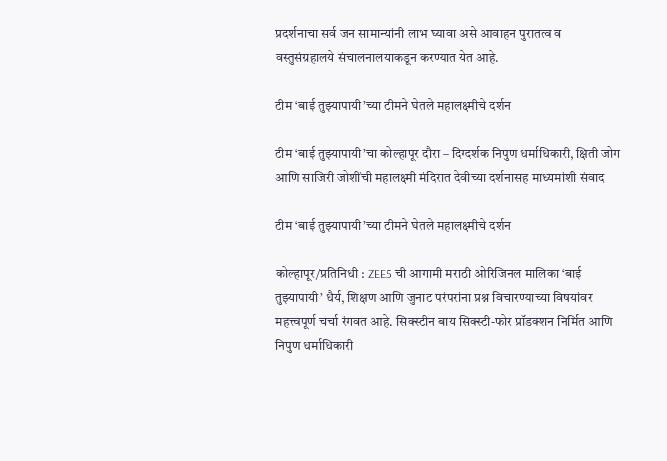प्रदर्शनाचा सर्व जन सामान्यांनी लाभ घ्यावा असे आवाहन पुरातत्व व वस्तुसंग्रहालये संचालनालयाकडून करण्यात येत आहे.

टीम ‘बाई तुझ्यापायी’च्या टीमने घेतले महालक्ष्मीचे दर्शन

टीम ‘बाई तुझ्यापायी’चा कोल्हापूर दौरा – दिग्दर्शक निपुण धर्माधिकारी, क्षिती जोग आणि साजिरी जोशींची महालक्ष्मी मंदिरात देवीच्या दर्शनासह माध्यमांशी संवाद

टीम ‘बाई तुझ्यापायी’च्या टीमने घेतले महालक्ष्मीचे दर्शन

कोल्हापूर/प्रतिनिधी : ZEE5 ची आगामी मराठी ओरिजिनल मालिका ‘बाई तुझ्यापायी’ धैर्य, शिक्षण आणि जुनाट परंपरांना प्रश्न विचारण्याच्या विषयांवर महत्त्वपूर्ण चर्चा रंगवत आहे. सिक्स्टीन बाय सिक्स्टी-फोर प्रॉडक्शन निर्मित आणि निपुण धर्माधिकारी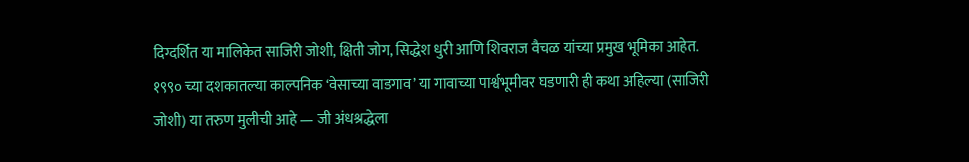दिग्दर्शित या मालिकेत साजिरी जोशी, क्षिती जोग, सिद्धेश धुरी आणि शिवराज वैचळ यांच्या प्रमुख भूमिका आहेत.
१९९० च्या दशकातल्या काल्पनिक ‘वेसाच्या वाडगाव’ या गावाच्या पार्श्वभूमीवर घडणारी ही कथा अहिल्या (साजिरी जोशी) या तरुण मुलीची आहे — जी अंधश्रद्धेला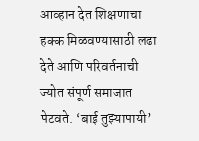आव्हान देत शिक्षणाचा हक्क मिळवण्यासाठी लढा देते आणि परिवर्तनाची ज्योत संपूर्ण समाजात पेटवते. ‘बाई तुझ्यापायी’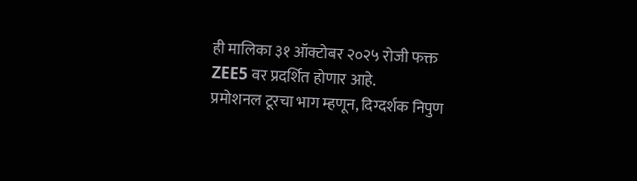ही मालिका ३१ ऑक्टोबर २०२५ रोजी फक्त ZEE5 वर प्रदर्शित होणार आहे.
प्रमोशनल टूरचा भाग म्हणून, दिग्दर्शक निपुण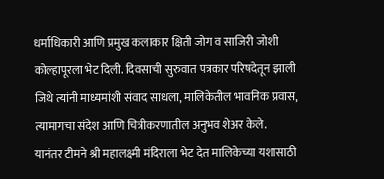धर्माधिकारी आणि प्रमुख कलाकार क्षिती जोग व साजिरी जोशी कोल्हापूरला भेट दिली. दिवसाची सुरुवात पत्रकार परिषदेतून झाली जिथे त्यांनी माध्यमांशी संवाद साधला, मालिकेतील भावनिक प्रवास, त्यामागचा संदेश आणि चित्रीकरणातील अनुभव शेअर केले.
यानंतर टीमने श्री महालक्ष्मी मंदिराला भेट देत मालिकेच्या यशासाठी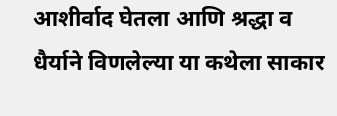आशीर्वाद घेतला आणि श्रद्धा व धैर्याने विणलेल्या या कथेला साकार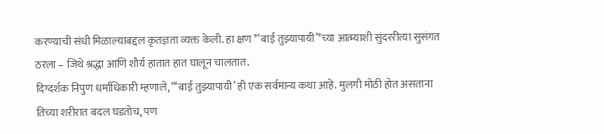करण्याची संधी मिळाल्याबद्दल कृतज्ञता व्यक्त केली. हा क्षण *‘बाई तुझ्यापायी’*च्या आत्म्याशी सुंदररीत्या सुसंगत ठरला – जिथे श्रद्धा आणि शौर्य हातात हात घालून चालतात.
दिग्दर्शक निपुण धर्माधिकारी म्हणाले, “‘बाई तुझ्यापायी’ ही एक सर्वमान्य कथा आहे. मुलगी मोठी होत असताना तिच्या शरीरात बदल घडतोच, पण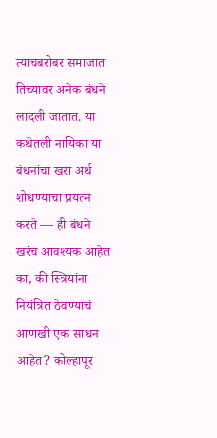त्याचबरोबर समाजात तिच्यावर अनेक बंधने लादली जातात. या कथेतली नायिका या बंधनांचा खरा अर्थ शोधण्याचा प्रयत्न करते — ही बंधने खरंच आवश्यक आहेत का, की स्त्रियांना नियंत्रित ठेवण्याचं आणखी एक साधन आहेत? कोल्हापूर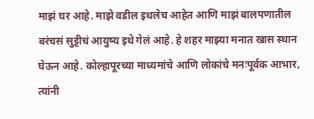माझं घर आहे. माझे वडील इथलेच आहेत आणि माझं बालपणातील बरंचसं सुट्टीचं आयुष्य इथे गेलं आहे. हे शहर माझ्या मनात खास स्थान घेऊन आहे. कोल्हापूरच्या माध्यमांचे आणि लोकांचे मनःपूर्वक आभार, त्यांनी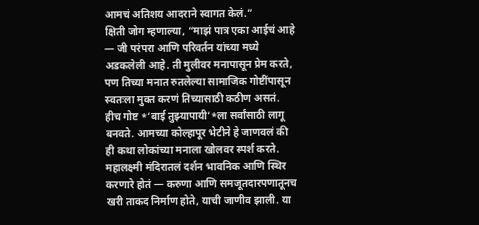आमचं अतिशय आदराने स्वागत केलं.”
क्षिती जोग म्हणाल्या, “माझं पात्र एका आईचं आहे — जी परंपरा आणि परिवर्तन यांच्या मध्ये अडकलेली आहे. ती मुलीवर मनापासून प्रेम करते, पण तिच्या मनात रुतलेल्या सामाजिक गोष्टींपासून स्वतःला मुक्त करणं तिच्यासाठी कठीण असतं. हीच गोष्ट *‘बाई तुझ्यापायी’*ला सर्वांसाठी लागू बनवते. आमच्या कोल्हापूर भेटीने हे जाणवलं की ही कथा लोकांच्या मनाला खोलवर स्पर्श करते. महालक्ष्मी मंदिरातलं दर्शन भावनिक आणि स्थिर करणारे होतं — करुणा आणि समजूतदारपणातूनच खरी ताकद निर्माण होते, याची जाणीव झाली. या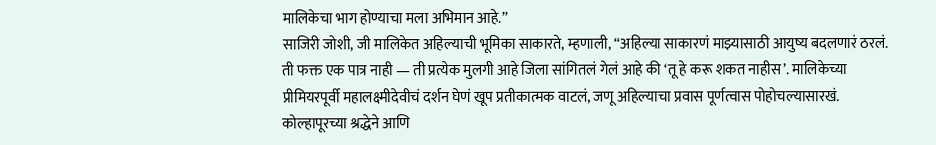मालिकेचा भाग होण्याचा मला अभिमान आहे.”
साजिरी जोशी, जी मालिकेत अहिल्याची भूमिका साकारते, म्हणाली, “अहिल्या साकारणं माझ्यासाठी आयुष्य बदलणारं ठरलं. ती फक्त एक पात्र नाही — ती प्रत्येक मुलगी आहे जिला सांगितलं गेलं आहे की ‘तू हे करू शकत नाहीस’. मालिकेच्या प्रीमियरपूर्वी महालक्ष्मीदेवीचं दर्शन घेणं खूप प्रतीकात्मक वाटलं, जणू अहिल्याचा प्रवास पूर्णत्वास पोहोचल्यासारखं. कोल्हापूरच्या श्रद्धेने आणि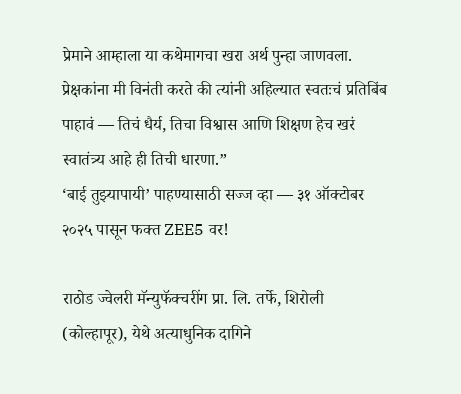प्रेमाने आम्हाला या कथेमागचा खरा अर्थ पुन्हा जाणवला. प्रेक्षकांना मी विनंती करते की त्यांनी अहिल्यात स्वतःचं प्रतिबिंब पाहावं — तिचं धैर्य, तिचा विश्वास आणि शिक्षण हेच खरं स्वातंत्र्य आहे ही तिची धारणा.”
‘बाई तुझ्यापायी’ पाहण्यासाठी सज्ज व्हा — ३१ ऑक्टोबर २०२५ पासून फक्त ZEE5 वर!

राठोड ज्वेलरी मॅन्युफॅक्चरींग प्रा. लि. तर्फे, शिरोली (कोल्हापूर), येथे अत्याधुनिक दागिने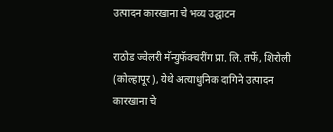उत्पादन कारखाना चे भव्य उद्घाटन

राठोड ज्वेलरी मॅन्युफॅक्चरींग प्रा. लि. तर्फे, शिरोली (कोल्हापूर), येथे अत्याधुनिक दागिने उत्पादन कारखाना चे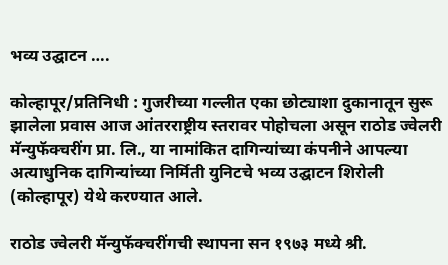भव्य उद्घाटन ….

कोल्हापूर/प्रतिनिधी : गुजरीच्या गल्लीत एका छोट्याशा दुकानातून सुरू झालेला प्रवास आज आंतरराष्ट्रीय स्तरावर पोहोचला असून राठोड ज्वेलरी मॅन्युफॅक्चरींग प्रा. लि., या नामांकित दागिन्यांच्या कंपनीने आपल्या अत्याधुनिक दागिन्यांच्या निर्मिती युनिटचे भव्य उद्घाटन शिरोली (कोल्हापूर) येथे करण्यात आले.

राठोड ज्वेलरी मॅन्युफॅक्चरींगची स्थापना सन १९७३ मध्ये श्री.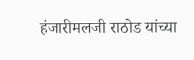हंजारीमलजी राठोड यांच्या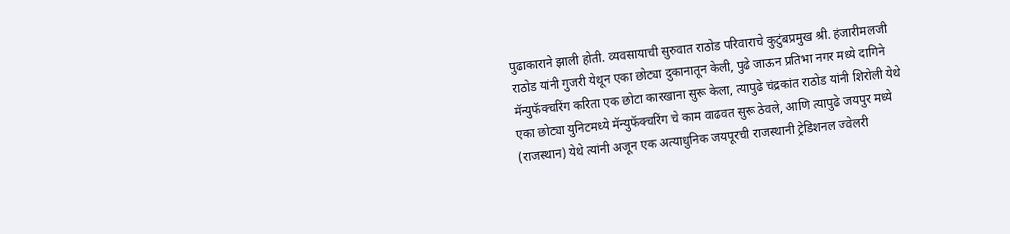पुढाकाराने झाली होती. व्यवसायाची सुरुवात राठोड परिवाराचे कुटुंबप्रमुख श्री. हंजारीमलजी राठोड यांनी गुजरी येथून एका छोट्या दुकानातून केली, पुढे जाऊन प्रतिभा नगर मध्ये दागिने मॅन्युफॅक्चरिंग करिता एक छोटा कारखाना सुरू केला, त्यापुढे चंद्रकांत राठोड यांनी शिरोली येथे एका छोट्या युनिटमध्ये मॅन्युफॅक्चरिंग चे काम वाढवत सुरू ठेवले, आणि त्यापुढे जयपुर मध्ये (राजस्थान) येथे त्यांनी अजून एक अत्याधुनिक जयपूरची राजस्थानी ट्रेडिशनल ज्वेलरी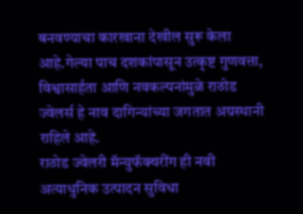बनवण्याचा कारखाना देखील सुरू केला आहे.गेल्या पाच दशकांपासून उत्कृष्ट गुणवत्ता, विश्वासार्हता आणि नवकल्पनांमुळे राठोड ज्वेलर्स हे नाव दागिन्यांच्या जगतात अग्रस्थानी राहिले आहे.                                                                                              राठोड ज्वेलरी मॅन्युफॅक्चरींग ही नवी अत्याधुनिक उत्पादन सुविधा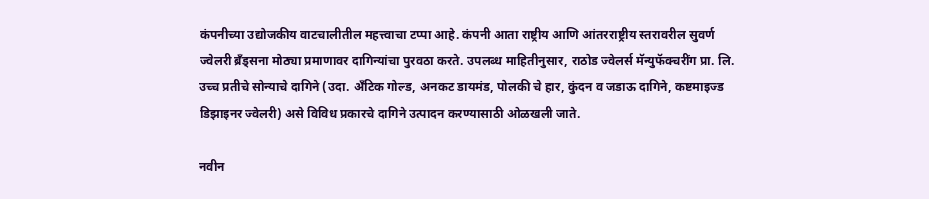कंपनीच्या उद्योजकीय वाटचालीतील महत्त्वाचा टप्पा आहे. कंपनी आता राष्ट्रीय आणि आंतरराष्ट्रीय स्तरावरील सुवर्ण ज्वेलरी ब्रँड्सना मोठ्या प्रमाणावर दागिन्यांचा पुरवठा करते. उपलब्ध माहितीनुसार, राठोड ज्वेलर्स मॅन्युफॅक्चरींग प्रा. लि. उच्च प्रतीचे सोन्याचे दागिने (उदा. अँटिक गोल्ड, अनकट डायमंड, पोलकी चे हार, कुंदन व जडाऊ दागिने, कष्टमाइज्ड डिझाइनर ज्वेलरी) असे विविध प्रकारचे दागिने उत्पादन करण्यासाठी ओळखली जाते.

नवीन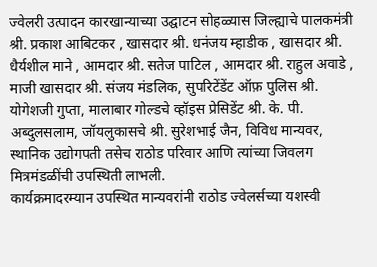ज्वेलरी उत्पादन कारखान्याच्या उद्घाटन सोहळ्यास जिल्ह्याचे पालकमंत्री श्री. प्रकाश आबिटकर , खासदार श्री. धनंजय म्हाडीक , खासदार श्री. धैर्यशील माने , आमदार श्री. सतेज पाटिल , आमदार श्री. राहुल अवाडे , माजी खासदार श्री. संजय मंडलिक, सुपरिटेंडेंट ऑफ़ पुलिस श्री. योगेशजी गुप्ता, मालाबार गोल्डचे व्हॉइस प्रेसिडेंट श्री. के. पी. अब्दुलसलाम, जॉयलुकासचे श्री. सुरेशभाई जैन, विविध मान्यवर, स्थानिक उद्योगपती तसेच राठोड परिवार आणि त्यांच्या जिवलग मित्रमंडळींची उपस्थिती लाभली.
कार्यक्रमादरम्यान उपस्थित मान्यवरांनी राठोड ज्वेलर्सच्या यशस्वी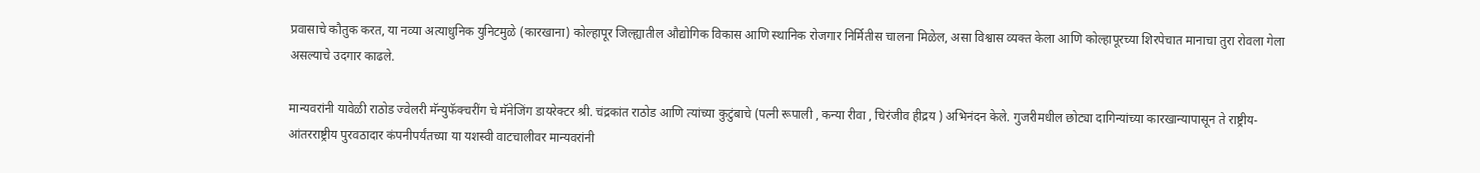प्रवासाचे कौतुक करत, या नव्या अत्याधुनिक युनिटमुळे (कारखाना) कोल्हापूर जिल्ह्यातील औद्योगिक विकास आणि स्थानिक रोजगार निर्मितीस चालना मिळेल, असा विश्वास व्यक्त केला आणि कोल्हापूरच्या शिरपेचात मानाचा तुरा रोवला गेला असल्याचे उदगार काढले.

मान्यवरांनी यावेळी राठोड ज्वेलरी मॅन्युफॅक्चरींग चे मॅनेजिंग डायरेक्टर श्री. चंद्रकांत राठोड आणि त्यांच्या कुटुंबाचे (पत्नी रूपाली , कन्या रीवा , चिरंजीव हीद्रय ) अभिनंदन केले. गुजरीमधील छोट्या दागिन्यांच्या कारखान्यापासून ते राष्ट्रीय-आंतरराष्ट्रीय पुरवठादार कंपनीपर्यंतच्या या यशस्वी वाटचालीवर मान्यवरांनी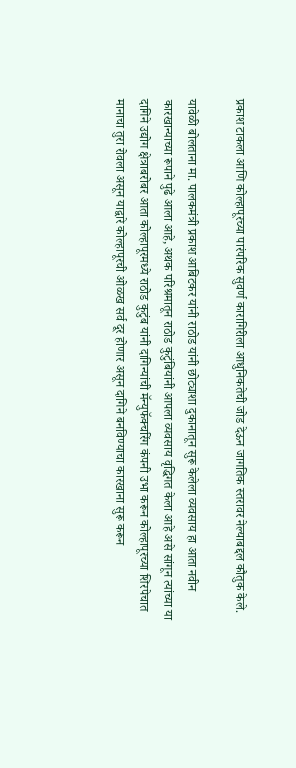प्रकाश टाकला आणि कोल्हापूरच्या पारंपरिक सुवर्ण कारागिरीला आधुनिकतेची जोड देऊन जागतिक स्तरावर नेल्याबद्दल कौतुक केले.

यावेळी बोलताना मा. पालकमंत्री प्रकाश आबिटकर यांनी राठोड यांनी छोट्याशा दुकानातून सुरू केलेला व्यवसाय हा आता नवीन कारखान्याच्या रूपाने पुढे आला आहे, अथक परिश्रमातून राठोड कुटुंबियांनी आपला व्यवसाय वृद्धिगत केला आहे असे सांगून त्यांच्या या दागिने उद्योग क्षेत्राबरोबर आता कोल्हापूरमध्ये राठोड कुटुंब यांनी दागिन्यांची मॅन्युफॅक्चरिंग कंपनी उभा करून कोल्हापूरच्या शिरपेचात मानाचा तुरा रोवला असून याद्वारे कोल्हापूरची ओळख सर्व दूर होणार असून दागिने बनविण्याचा कारखाना सुरू करून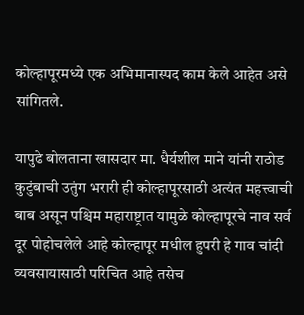कोल्हापूरमध्ये एक अभिमानास्पद काम केले आहेत असे सांगितले.

यापुढे बोलताना खासदार मा. धैर्यशील माने यांनी राठोड कुटुंबाची उतुंग भरारी ही कोल्हापूरसाठी अत्यंत महत्त्वाची बाब असून पश्चिम महाराष्ट्रात यामुळे कोल्हापूरचे नाव सर्व दूर पोहोचलेले आहे कोल्हापूर मधील हुपरी हे गाव चांदी व्यवसायासाठी परिचित आहे तसेच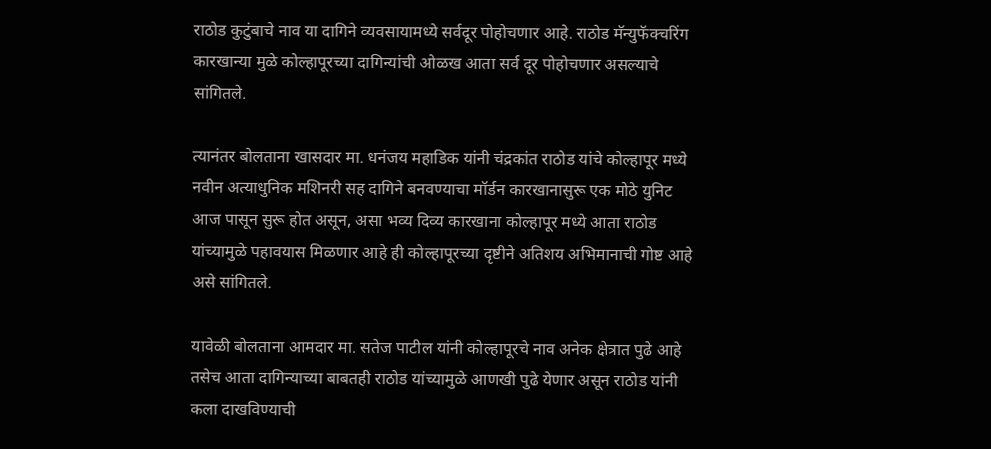राठोड कुटुंबाचे नाव या दागिने व्यवसायामध्ये सर्वदूर पोहोचणार आहे. राठोड मॅन्युफॅक्चरिंग कारखान्या मुळे कोल्हापूरच्या दागिन्यांची ओळख आता सर्व दूर पोहोचणार असल्याचे सांगितले.

त्यानंतर बोलताना खासदार मा. धनंजय महाडिक यांनी चंद्रकांत राठोड यांचे कोल्हापूर मध्ये नवीन अत्याधुनिक मशिनरी सह दागिने बनवण्याचा मॉर्डन कारखानासुरू एक मोठे युनिट आज पासून सुरू होत असून, असा भव्य दिव्य कारखाना कोल्हापूर मध्ये आता राठोड यांच्यामुळे पहावयास मिळणार आहे ही कोल्हापूरच्या दृष्टीने अतिशय अभिमानाची गोष्ट आहे असे सांगितले.

यावेळी बोलताना आमदार मा. सतेज पाटील यांनी कोल्हापूरचे नाव अनेक क्षेत्रात पुढे आहे तसेच आता दागिन्याच्या बाबतही राठोड यांच्यामुळे आणखी पुढे येणार असून राठोड यांनी कला दाखविण्याची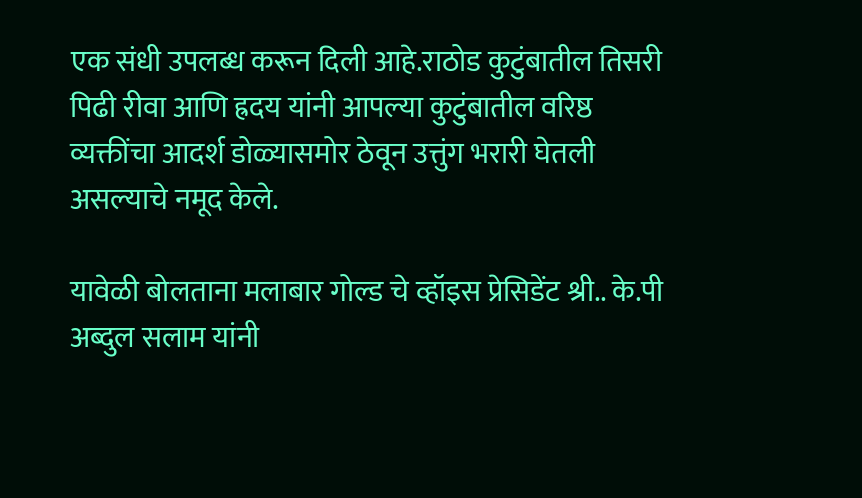एक संधी उपलब्ध करून दिली आहे.राठोड कुटुंबातील तिसरी पिढी रीवा आणि ह्रदय यांनी आपल्या कुटुंबातील वरिष्ठ व्यक्तींचा आदर्श डोळ्यासमोर ठेवून उत्तुंग भरारी घेतली असल्याचे नमूद केले.

यावेळी बोलताना मलाबार गोल्ड चे व्हॉइस प्रेसिडेंट श्री.. के.पी अब्दुल सलाम यांनी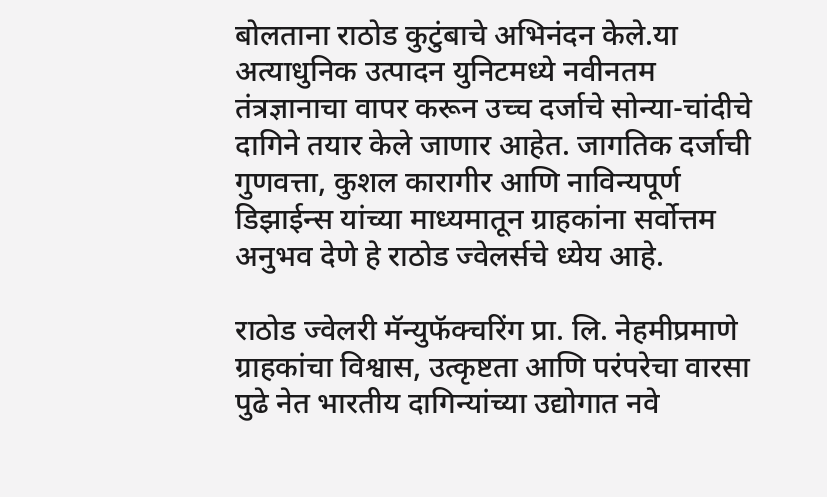बोलताना राठोड कुटुंबाचे अभिनंदन केले.या अत्याधुनिक उत्पादन युनिटमध्ये नवीनतम तंत्रज्ञानाचा वापर करून उच्च दर्जाचे सोन्या-चांदीचे दागिने तयार केले जाणार आहेत. जागतिक दर्जाची गुणवत्ता, कुशल कारागीर आणि नाविन्यपूर्ण डिझाईन्स यांच्या माध्यमातून ग्राहकांना सर्वोत्तम अनुभव देणे हे राठोड ज्वेलर्सचे ध्येय आहे.

राठोड ज्वेलरी मॅन्युफॅक्चरिंग प्रा. लि. नेहमीप्रमाणे ग्राहकांचा विश्वास, उत्कृष्टता आणि परंपरेचा वारसा पुढे नेत भारतीय दागिन्यांच्या उद्योगात नवे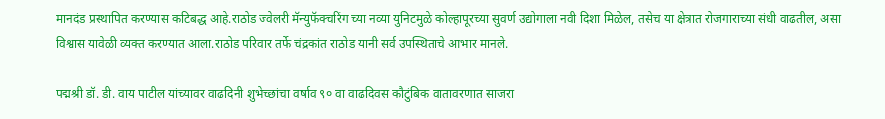मानदंड प्रस्थापित करण्यास कटिबद्ध आहे.राठोड ज्वेलरी मॅन्युफॅक्चरिंग च्या नव्या युनिटमुळे कोल्हापूरच्या सुवर्ण उद्योगाला नवी दिशा मिळेल, तसेच या क्षेत्रात रोजगाराच्या संधी वाढतील, असा विश्वास यावेळी व्यक्त करण्यात आला.राठोड परिवार तर्फे चंद्रकांत राठोड यानी सर्व उपस्थिताचे आभार मानले.

पद्मश्री डॉ. डी. वाय पाटील यांच्यावर वाढदिनी शुभेच्छांचा वर्षाव ९० वा वाढदिवस कौटुंबिक वातावरणात साजरा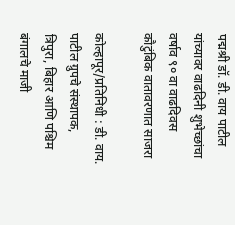पद्मश्री डॉ. डी. वाय पाटील यांच्यावर वाढदिनी शुभेच्छांचा वर्षाव ९० वा वाढदिवस कौटुंबिक वातावरणात साजरा

कोल्हापूर/प्रतिनिधी : डी. वाय. पाटील ग्रुपचे संस्थापक, त्रिपुरा, बिहार आणि पश्चिम बंगालचे माजी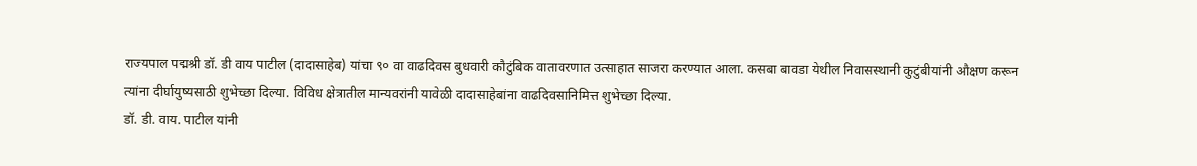राज्यपाल पद्मश्री डॉ. डी वाय पाटील (दादासाहेब) यांचा ९० वा वाढदिवस बुधवारी कौटुंबिक वातावरणात उत्साहात साजरा करण्यात आला. कसबा बावडा येथील निवासस्थानी कुटुंबीयांनी औक्षण करून त्यांना दीर्घायुष्यसाठी शुभेच्छा दिल्या. विविध क्षेत्रातील मान्यवरांनी यावेळी दादासाहेबांना वाढदिवसानिमित्त शुभेच्छा दिल्या.
डॉ. डी. वाय. पाटील यांनी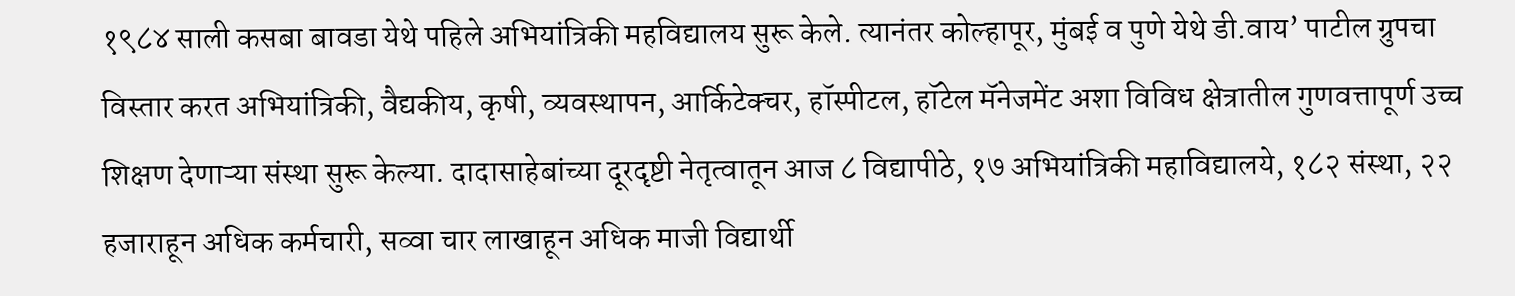१९८४ साली कसबा बावडा येथे पहिले अभियांत्रिकी महविद्यालय सुरू केले. त्यानंतर कोल्हापूर, मुंबई व पुणे येथे डी.वाय’ पाटील ग्रुपचा विस्तार करत अभियांत्रिकी, वैद्यकीय, कृषी, व्यवस्थापन, आर्किटेक्चर, हॉस्पीटल, हॉटेल मॅनेजमेंट अशा विविध क्षेत्रातील गुणवत्तापूर्ण उच्च शिक्षण देणाऱ्या संस्था सुरू केल्या. दादासाहेबांच्या दूरदृष्टी नेतृत्वातून आज ८ विद्यापीठे, १७ अभियांत्रिकी महाविद्यालये, १८२ संस्था, २२ हजाराहून अधिक कर्मचारी, सव्वा चार लाखाहून अधिक माजी विद्यार्थी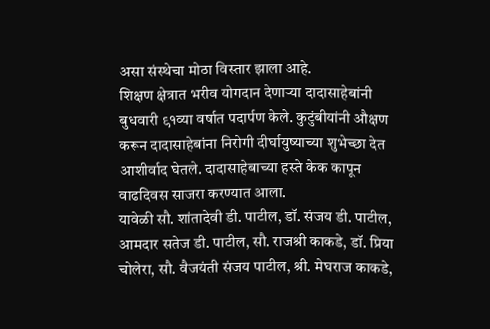असा संस्थेचा मोठा विस्तार झाला आहे.
शिक्षण क्षेत्रात भरीव योगदान देणाऱ्या दादासाहेबांनी बुधवारी ९१व्या वर्षात पदार्पण केले. कुटुंबीयांनी औक्षण करून दादासाहेबांना निरोगी दीर्घायुष्याच्या शुभेच्छा देत आशीर्वाद घेतले. दादासाहेबाच्या हस्ते केक कापून वाढदिवस साजरा करण्यात आला.
यावेळी सौ. शांतादेवी डी. पाटील, डॉ. संजय डी. पाटील, आमदार सतेज डी. पाटील, सौ. राजश्री काकडे, डॉ. प्रिया चोलेरा, सौ. वैजयंती संजय पाटील, श्री. मेघराज काकडे,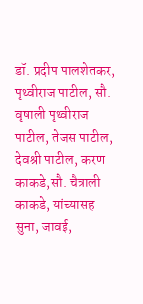डॉ. प्रदीप पालशेतकर, पृथ्वीराज पाटील, सौ. वृषाली पृथ्वीराज पाटील, तेजस पाटील, देवश्री पाटील, करण काकडे,सौ. चैत्राली काकडे, यांच्यासह सुना, जावई,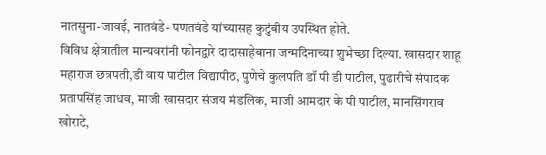नातसुना-जावई, नातवंडे- पणतवंडे यांच्यासह कुटुंबीय उपस्थित होते.
विविध क्षेत्रातील मान्यवरांनी फोनद्वारे दादासाहेबाना जन्मदिनाच्या शुभेच्छा दिल्या. खासदार शाहू महाराज छत्रपती,डी वाय पाटील विद्यापीठ, पुणेचे कुलपति डॉ पी डी पाटील, पुढारीचे संपादक प्रतापसिंह जाधव, माजी खासदार संजय मंडलिक, माजी आमदार के पी पाटील, मानसिंगराव खोराटे,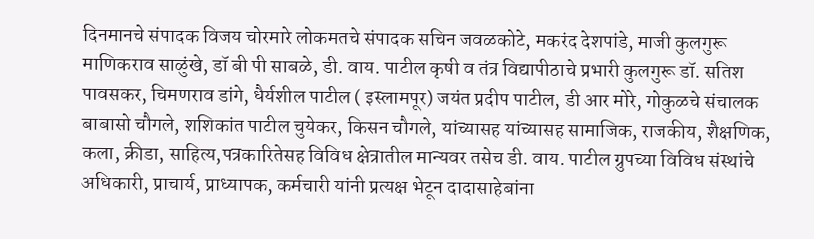दिनमानचे संपादक विजय चोरमारे लोकमतचे संपादक सचिन जवळकोटे, मकरंद देशपांडे, माजी कुलगुरू माणिकराव साळुंखे, डॉ बी पी साबळे, डी. वाय. पाटील कृषी व तंत्र विद्यापीठाचे प्रभारी कुलगुरू डॉ. सतिश पावसकर, चिमणराव डांगे, धैर्यशील पाटील ( इस्लामपूर) जयंत प्रदीप पाटील, डी आर मोरे, गोकुळचे संचालक बाबासो चौगले, शशिकांत पाटील चुयेकर, किसन चौगले, यांच्यासह यांच्यासह सामाजिक, राजकीय, शैक्षणिक, कला, क्रीडा, साहित्य,पत्रकारितेसह विविध क्षेत्रातील मान्यवर तसेच डी. वाय. पाटील ग्रुपच्या विविध संस्थांचे अधिकारी, प्राचार्य, प्राध्यापक, कर्मचारी यांनी प्रत्यक्ष भेटून दादासाहेबांना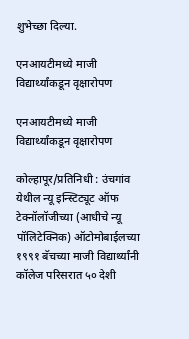शुभेच्छा दिल्या.

एनआयटीमध्ये माजी विद्यार्थ्यांकडून वृक्षारोपण

एनआयटीमध्ये माजी विद्यार्थ्यांकडून वृक्षारोपण

कोल्हापूर/प्रतिनिधी : उंचगांव येथील न्यू इन्स्टिट्यूट ऑफ टेक्नॉलॉजीच्या (आधीचे न्यू पॉलिटेक्निक) ऑटोमोबाईलच्या १९९१ बॅचच्या माजी विद्यार्थ्यांनी कॉलेज परिसरात ५० देशी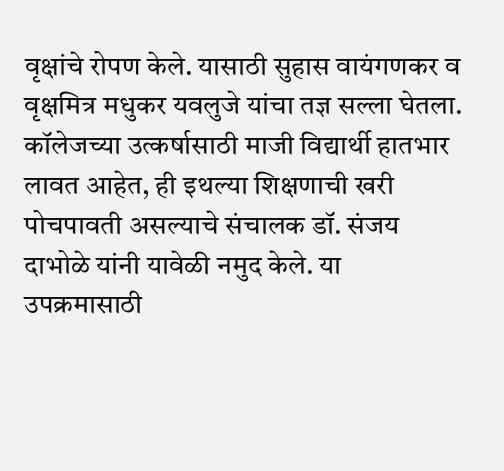वृक्षांचे रोपण केले. यासाठी सुहास वायंगणकर व वृक्षमित्र मधुकर यवलुजे यांचा तज्ञ सल्ला घेतला. कॉलेजच्या उत्कर्षासाठी माजी विद्यार्थी हातभार लावत आहेत, ही इथल्या शिक्षणाची खरी पोचपावती असल्याचे संचालक डॉ. संजय दाभोळे यांनी यावेळी नमुद केले. या उपक्रमासाठी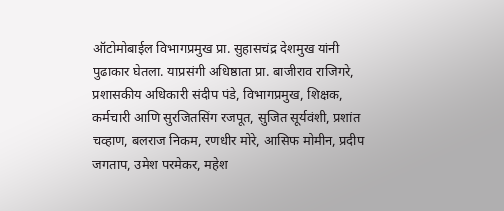ऑटोमोबाईल विभागप्रमुख प्रा. सुहासचंद्र देशमुख यांनी पुढाकार घेतला. याप्रसंगी अधिष्ठाता प्रा. बाजीराव राजिगरे, प्रशासकीय अधिकारी संदीप पंडे, विभागप्रमुख, शिक्षक, कर्मचारी आणि सुरजितसिंग रजपूत, सुजित सूर्यवंशी, प्रशांत चव्हाण, बलराज निकम, रणधीर मोरे, आसिफ मोमीन, प्रदीप जगताप, उमेश परमेकर, महेश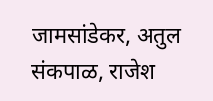जामसांडेकर, अतुल संकपाळ, राजेश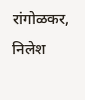रांगोळकर, निलेश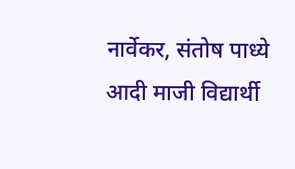नार्वेकर, संतोष पाध्ये आदी माजी विद्यार्थी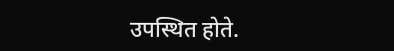उपस्‍थित होते.